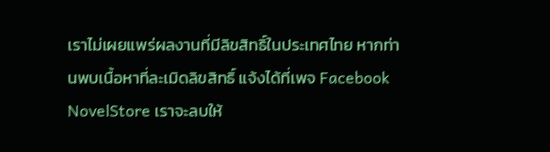เราไม่เผยแพร่ผลงานที่มีลิขสิทธิ์ในประเทศไทย หากท่านพบเนื้อหาที่ละเมิดลิขสิทธิ์ แจ้งได้ที่เพจ Facebook NovelStore เราจะลบให้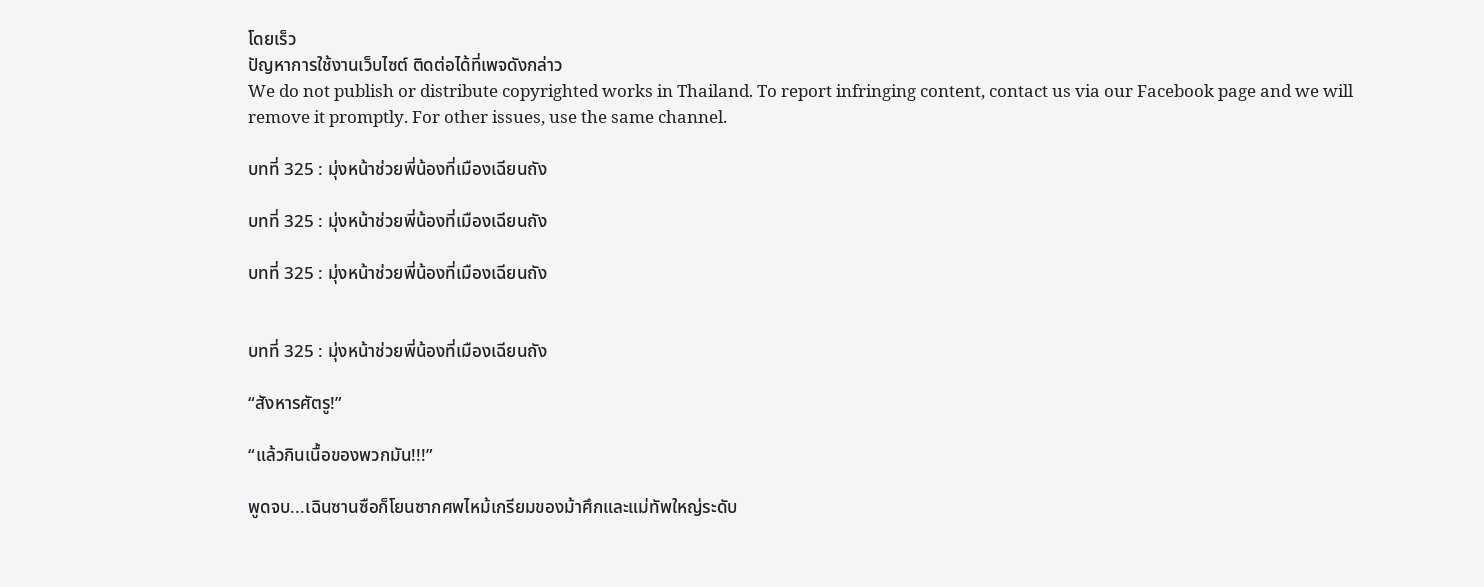โดยเร็ว
ปัญหาการใช้งานเว็บไซต์ ติดต่อได้ที่เพจดังกล่าว
We do not publish or distribute copyrighted works in Thailand. To report infringing content, contact us via our Facebook page and we will remove it promptly. For other issues, use the same channel.

บทที่ 325 : มุ่งหน้าช่วยพี่น้องที่เมืองเฉียนถัง

บทที่ 325 : มุ่งหน้าช่วยพี่น้องที่เมืองเฉียนถัง

บทที่ 325 : มุ่งหน้าช่วยพี่น้องที่เมืองเฉียนถัง


บทที่ 325 : มุ่งหน้าช่วยพี่น้องที่เมืองเฉียนถัง

“สังหารศัตรู!”

“แล้วกินเนื้อของพวกมัน!!!”

พูดจบ...เฉินซานซือก็โยนซากศพไหม้เกรียมของม้าศึกและแม่ทัพใหญ่ระดับ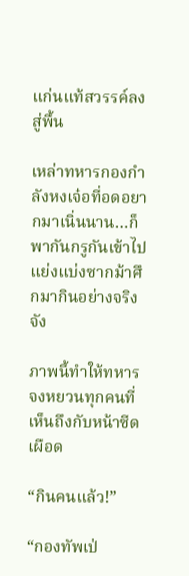แก่นแท้สวรรค์ลงสู่พื้น

เหล่าทหารกองกำลังหงเจ๋อที่อดอยากมาเนิ่นนาน…ก็พากันกรูกันเข้าไป แย่งแบ่งซากม้าศึกมากินอย่างจริงจัง

ภาพนี้ทำให้ทหารจงหยวนทุกคนที่เห็นถึงกับหน้าซีดเผือด

“กินคนแล้ว!”

“กองทัพเป่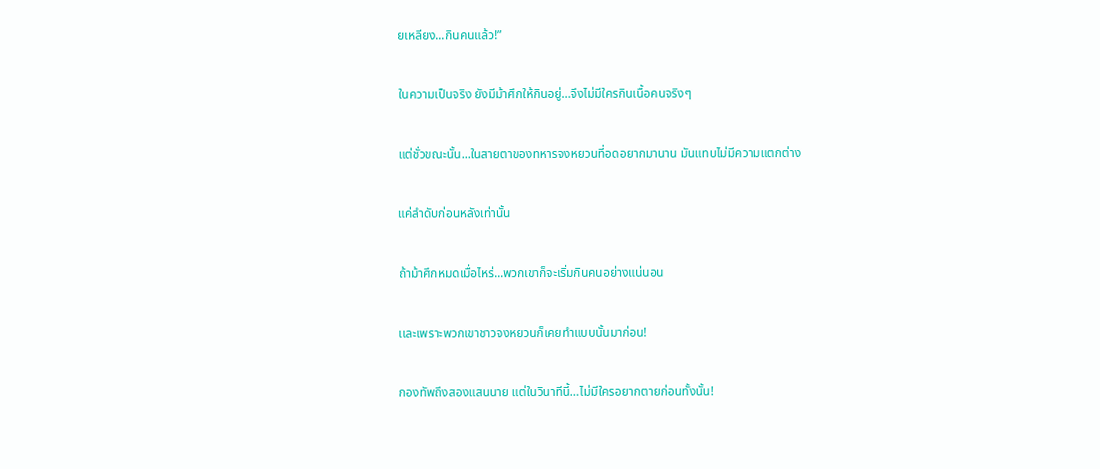ยเหลียง...กินคนแล้ว!”

ในความเป็นจริง ยังมีม้าศึกให้กินอยู่…จึงไม่มีใครกินเนื้อคนจริงๆ

แต่ชั่วขณะนั้น...ในสายตาของทหารจงหยวนที่อดอยากมานาน มันแทบไม่มีความแตกต่าง

แค่ลำดับก่อนหลังเท่านั้น

ถ้าม้าศึกหมดเมื่อไหร่...พวกเขาก็จะเริ่มกินคนอย่างแน่นอน

เเละเพราะพวกเขาชาวจงหยวนก็เคยทำแบบนั้นมาก่อน!

กองทัพถึงสองแสนนาย แต่ในวินาทีนี้…ไม่มีใครอยากตายก่อนทั้งนั้น!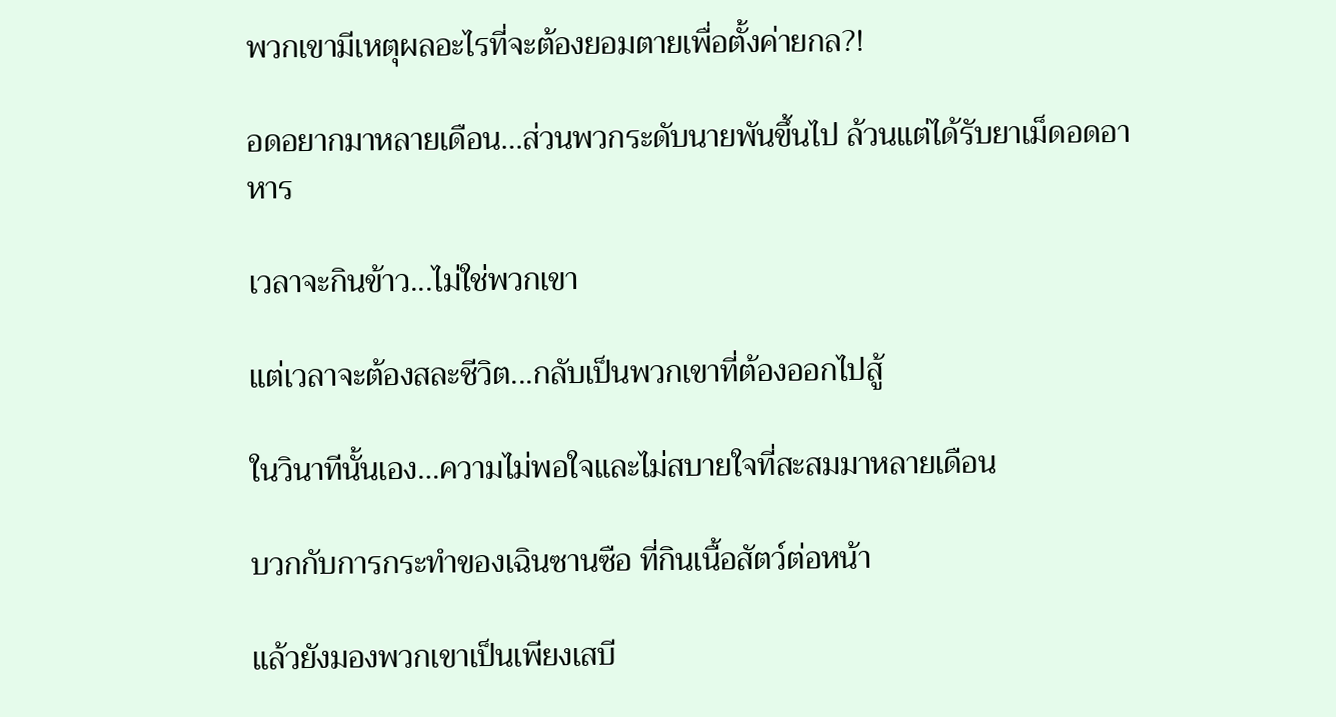พวกเขามีเหตุผลอะไรที่จะต้องยอมตายเพื่อตั้งค่ายกล?!

อดอยากมาหลายเดือน…ส่วนพวกระดับนายพันขึ้นไป ล้วนแต่ได้รับยาเม็ดอดอาหาร

เวลาจะกินข้าว...ไม่ใช่พวกเขา

แต่เวลาจะต้องสละชีวิต...กลับเป็นพวกเขาที่ต้องออกไปสู้

ในวินาทีนั้นเอง…ความไม่พอใจและไม่สบายใจที่สะสมมาหลายเดือน

บวกกับการกระทำของเฉินซานซือ ที่กินเนื้อสัตว์ต่อหน้า

แล้วยังมองพวกเขาเป็นเพียงเสบี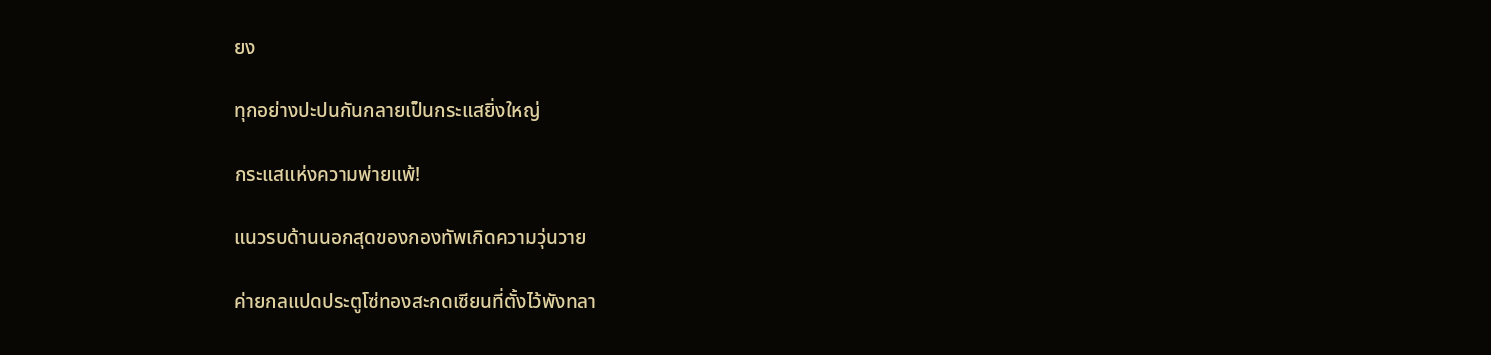ยง

ทุกอย่างปะปนกันกลายเป็นกระแสยิ่งใหญ่

กระแสแห่งความพ่ายแพ้!

แนวรบด้านนอกสุดของกองทัพเกิดความวุ่นวาย

ค่ายกลแปดประตูโซ่ทองสะกดเซียนที่ตั้งไว้พังทลา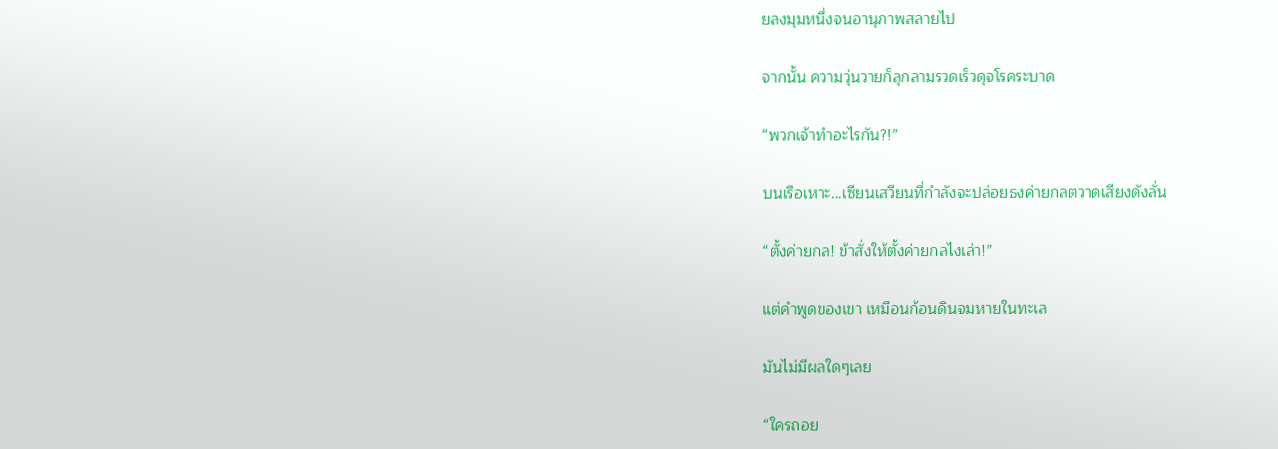ยลงมุมหนึ่งจนอานุภาพสลายไป

จากนั้น ความวุ่นวายก็ลุกลามรวดเร็วดุจโรคระบาด

“พวกเจ้าทำอะไรกัน?!”

บนเรือเหาะ...เซียนเสวียนที่กำลังจะปล่อยธงค่ายกลตวาดเสียงดังลั่น

“ตั้งค่ายกล! ข้าสั่งให้ตั้งค่ายกลไงเล่า!”

แต่คำพูดของเขา เหมือนก้อนดินจมหายในทะเล

มันไม่มีผลใดๆเลย

“ใครถอย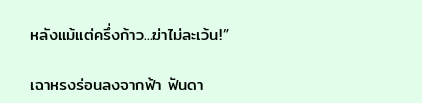หลังแม้แต่ครึ่งก้าว...ฆ่าไม่ละเว้น!”

เฉาหรงร่อนลงจากฟ้า ฟันดา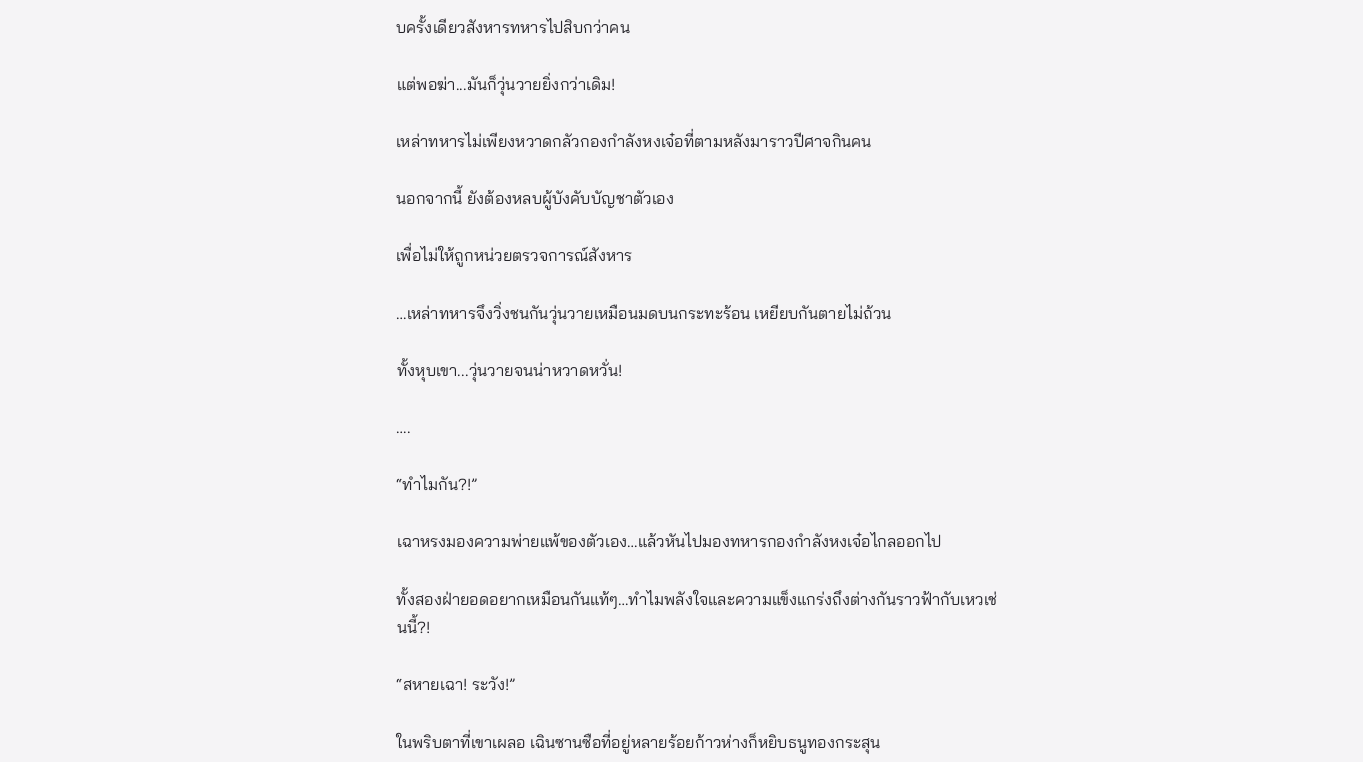บครั้งเดียวสังหารทหารไปสิบกว่าคน

แต่พอฆ่า...มันก็วุ่นวายยิ่งกว่าเดิม!

เหล่าทหารไม่เพียงหวาดกลัวกองกำลังหงเจ๋อที่ตามหลังมาราวปีศาจกินคน

นอกจากนี้ ยังต้องหลบผู้บังคับบัญชาตัวเอง

เพื่อไม่ให้ถูกหน่วยตรวจการณ์สังหาร

…เหล่าทหารจึงวิ่งชนกันวุ่นวายเหมือนมดบนกระทะร้อน เหยียบกันตายไม่ถ้วน

ทั้งหุบเขา...วุ่นวายจนน่าหวาดหวั่น!

….

“ทำไมกัน?!”

เฉาหรงมองความพ่ายแพ้ของตัวเอง…แล้วหันไปมองทหารกองกำลังหงเจ๋อไกลออกไป

ทั้งสองฝ่ายอดอยากเหมือนกันแท้ๆ…ทำไมพลังใจและความแข็งแกร่งถึงต่างกันราวฟ้ากับเหวเช่นนี้?!

“สหายเฉา! ระวัง!”

ในพริบตาที่เขาเผลอ เฉินซานซือที่อยู่หลายร้อยก้าวห่างก็หยิบธนูทองกระสุน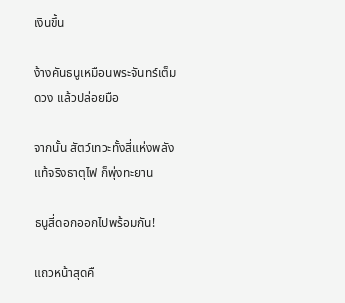เงินขึ้น

ง้างคันธนูเหมือนพระจันทร์เต็มดวง เเล้วปล่อยมือ

จากนั้น สัตว์เทวะทั้งสี่แห่งพลังแท้จริงธาตุไฟ ก็พุ่งทะยาน

ธนูสี่ดอกออกไปพร้อมกัน!

แถวหน้าสุดคื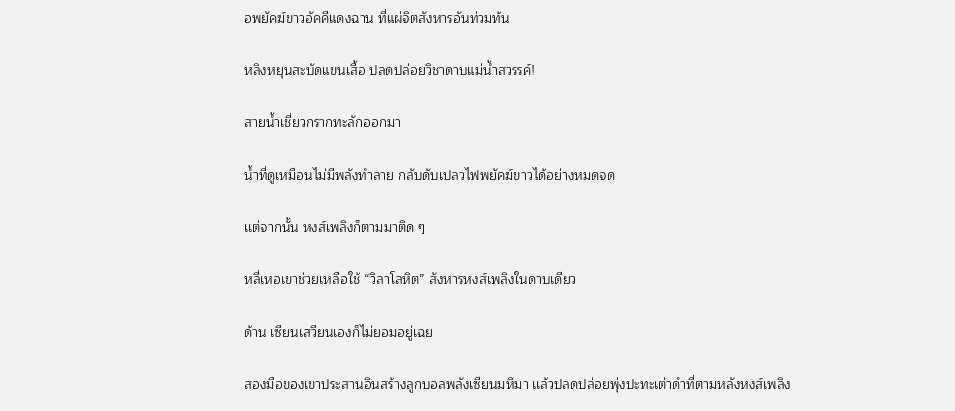อพยัคฆ์ขาวอัคคีแดงฉาน ที่แผ่จิตสังหารอันท่วมท้น

หลิงหยุนสะบัดแขนเสื้อ ปลดปล่อยวิชาดาบแม่น้ำสวรรค์!

สายน้ำเชี่ยวกรากทะลักออกมา

น้ำที่ดูเหมือนไม่มีพลังทำลาย กลับดับเปลวไฟพยัคฆ์ขาวได้อย่างหมดจด

เเต่จากนั้น หงส์เพลิงก็ตามมาติด ๆ

หลี่เหอเขาช่วยเหลือใช้ “วิลาโลหิต” สังหารหงส์เพลิงในดาบเดียว

ด้าน เซียนเสวียนเองก็ไม่ยอมอยู่เฉย

สองมือของเขาประสานอินสร้างลูกบอลพลังเซียนมหึมา เเล้วปลดปล่อยพุ่งปะทะเต่าดำที่ตามหลังหงส์เพลิง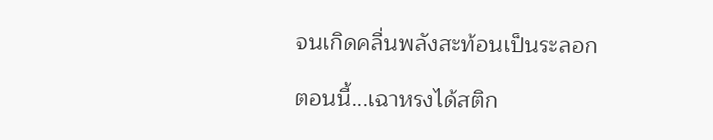จนเกิดคลื่นพลังสะท้อนเป็นระลอก

ตอนนี้...เฉาหรงได้สติก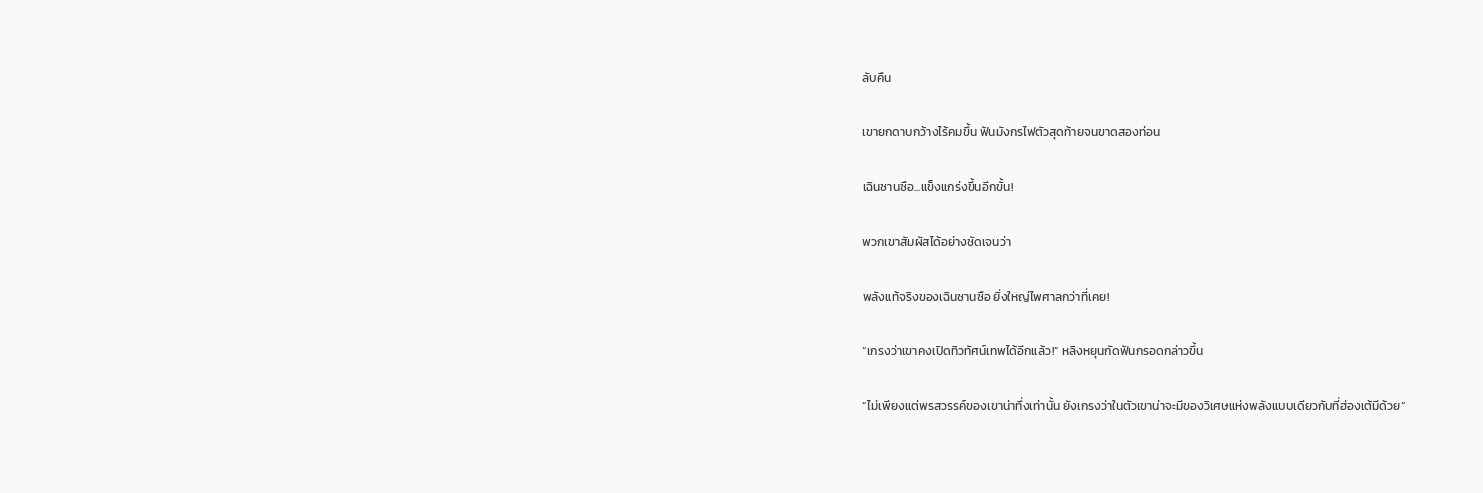ลับคืน

เขายกดาบกว้างไร้คมขึ้น ฟันมังกรไฟตัวสุดท้ายจนขาดสองท่อน

เฉินซานซือ...แข็งแกร่งขึ้นอีกขั้น!

พวกเขาสัมผัสได้อย่างชัดเจนว่า

พลังแท้จริงของเฉินซานซือ ยิ่งใหญ่ไพศาลกว่าที่เคย!

“เกรงว่าเขาคงเปิดทิวทัศน์เทพได้อีกแล้ว!” หลิงหยุนกัดฟันกรอดกล่าวขึ้น

“ไม่เพียงแต่พรสวรรค์ของเขาน่าทึ่งเท่านั้น ยังเกรงว่าในตัวเขาน่าจะมีของวิเศษแห่งพลังแบบเดียวกับที่ฮ่องเต้มีด้วย”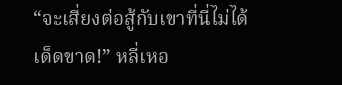“จะเสี่ยงต่อสู้กับเขาที่นี่ไม่ได้เด็ดขาด!” หลี่เหอ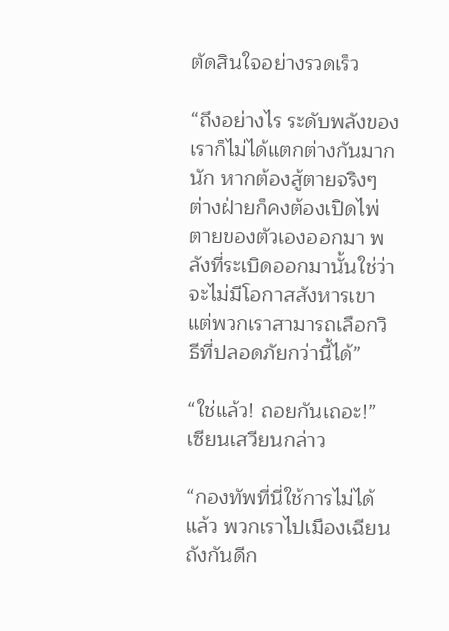ตัดสินใจอย่างรวดเร็ว

“ถึงอย่างไร ระดับพลังของเราก็ไม่ได้แตกต่างกันมากนัก หากต้องสู้ตายจริงๆ ต่างฝ่ายก็คงต้องเปิดไพ่ตายของตัวเองออกมา พลังที่ระเบิดออกมานั้นใช่ว่าจะไม่มีโอกาสสังหารเขา แต่พวกเราสามารถเลือกวิธีที่ปลอดภัยกว่านี้ได้”

“ใช่แล้ว! ถอยกันเถอะ!” เซียนเสวียนกล่าว

“กองทัพที่นี่ใช้การไม่ได้แล้ว พวกเราไปเมืองเฉียนถังกันดีก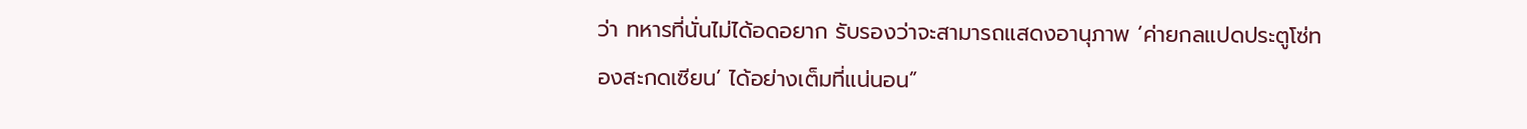ว่า ทหารที่นั่นไม่ได้อดอยาก รับรองว่าจะสามารถแสดงอานุภาพ ‘ค่ายกลแปดประตูโซ่ทองสะกดเซียน’ ได้อย่างเต็มที่แน่นอน”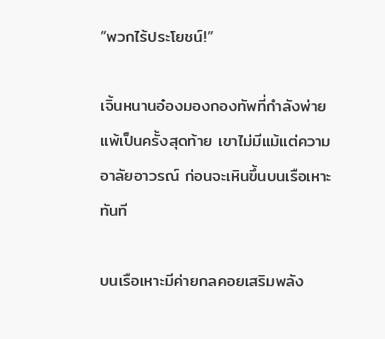“พวกไร้ประโยชน์!”

เจิ้นหนานอ๋องมองกองทัพที่กำลังพ่ายแพ้เป็นครั้งสุดท้าย เขาไม่มีแม้แต่ความอาลัยอาวรณ์ ก่อนจะเหินขึ้นบนเรือเหาะทันที

บนเรือเหาะมีค่ายกลคอยเสริมพลัง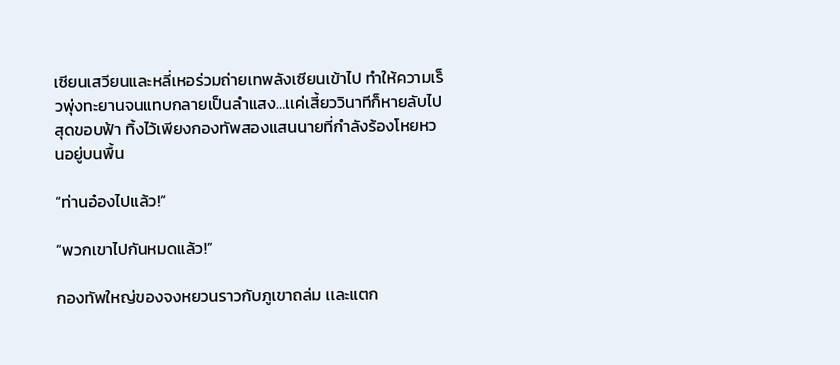เซียนเสวียนและหลี่เหอร่วมถ่ายเทพลังเซียนเข้าไป ทำให้ความเร็วพุ่งทะยานจนแทบกลายเป็นลำแสง…เเค่เสี้ยววินาทีก็หายลับไปสุดขอบฟ้า ทิ้งไว้เพียงกองทัพสองแสนนายที่กำลังร้องโหยหวนอยู่บนพื้น

“ท่านอ๋องไปแล้ว!”

“พวกเขาไปกันหมดแล้ว!”

กองทัพใหญ่ของจงหยวนราวกับภูเขาถล่ม เเละแตก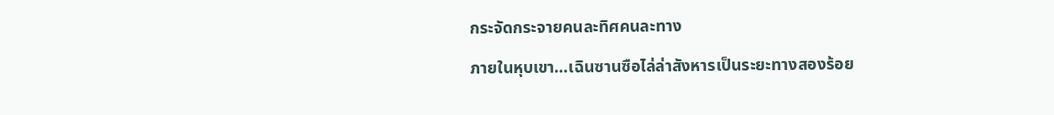กระจัดกระจายคนละทิศคนละทาง

ภายในหุบเขา…เฉินซานซือไล่ล่าสังหารเป็นระยะทางสองร้อย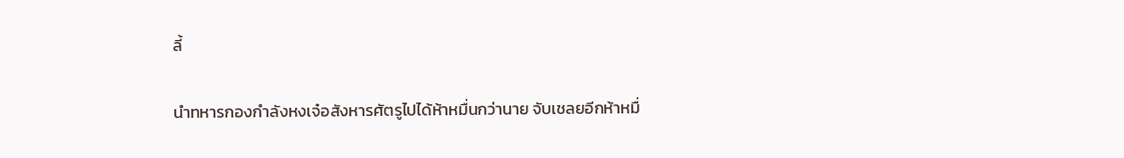ลี้

นำทหารกองกำลังหงเจ๋อสังหารศัตรูไปได้ห้าหมื่นกว่านาย จับเชลยอีกห้าหมื่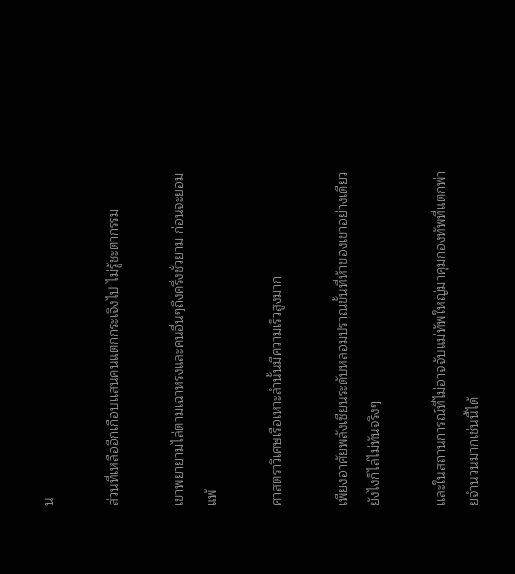น

ส่วนที่เหลืออีกเกือบเเสนคนแตกกระเจิงไป ไม่รู้ชะตากรรม

เขาพยายามไล่ตามเฉาหรงและคนอื่นๆถึงครึ่งชั่วยาม ก่อนจะยอมแพ้

ศาสตราวิเศษเรือเหาะลำนั้นมีความเร็วสูงมาก

เพียงอาศัยพลังเซียนระดับหลอมปราณขั้นที่ห้าของเขาอย่างเดียว ยังไงก็ไล่ไม่ทันจริงๆ

เเละในสถานการณ์ที่ไม่อาจจับแม่ทัพใหญ่มาคุมกองทัพที่แตกพ่ายจำนวนมากเช่นนี้ได้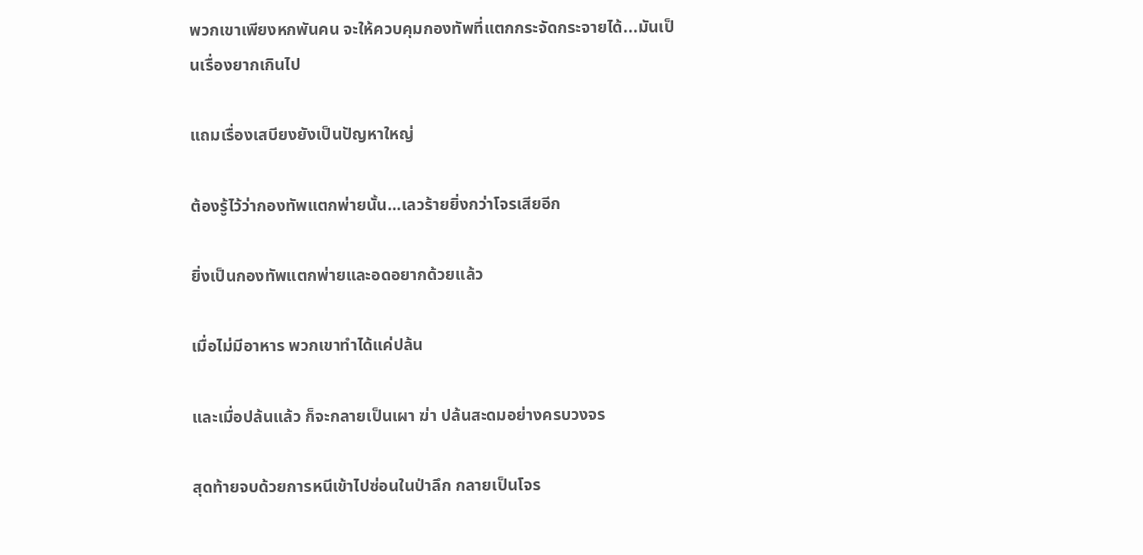พวกเขาเพียงหกพันคน จะให้ควบคุมกองทัพที่แตกกระจัดกระจายได้...มันเป็นเรื่องยากเกินไป

แถมเรื่องเสบียงยังเป็นปัญหาใหญ่

ต้องรู้ไว้ว่ากองทัพแตกพ่ายนั้น…เลวร้ายยิ่งกว่าโจรเสียอีก

ยิ่งเป็นกองทัพแตกพ่ายและอดอยากด้วยแล้ว

เมื่อไม่มีอาหาร พวกเขาทำได้แค่ปล้น

และเมื่อปล้นแล้ว ก็จะกลายเป็นเผา ฆ่า ปล้นสะดมอย่างครบวงจร

สุดท้ายจบด้วยการหนีเข้าไปซ่อนในป่าลึก กลายเป็นโจร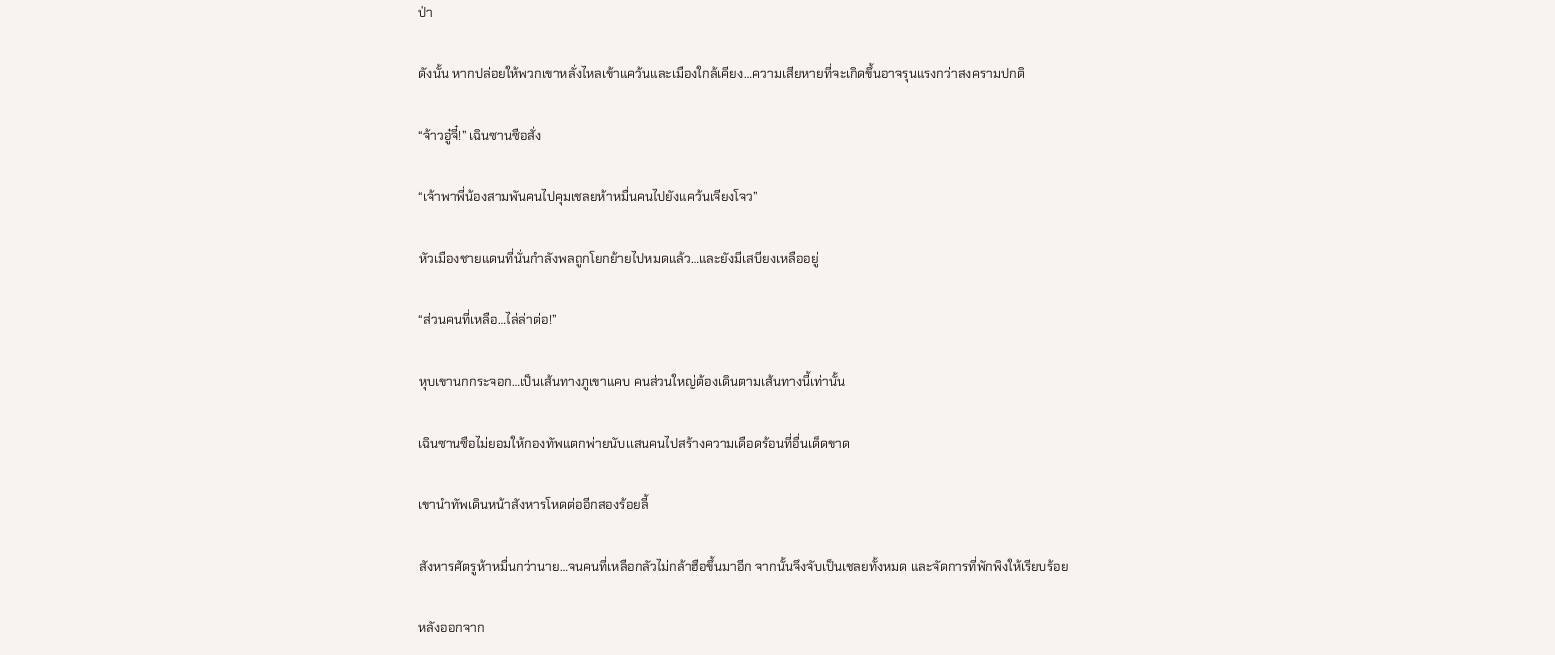ป่า

ดังนั้น หากปล่อยให้พวกเขาหลั่งไหลเข้าแคว้นและเมืองใกล้เคียง…ความเสียหายที่จะเกิดขึ้นอาจรุนแรงกว่าสงครามปกติ

“จ้าวอู๋จี๋!” เฉินซานซือสั่ง

“เจ้าพาพี่น้องสามพันคนไปคุมเชลยห้าหมื่นคนไปยังแคว้นเจียงโจว”

หัวเมืองชายแดนที่นั่นกำลังพลถูกโยกย้ายไปหมดแล้ว…และยังมีเสบียงเหลืออยู่

“ส่วนคนที่เหลือ…ไล่ล่าต่อ!”

หุบเขานกกระจอก…เป็นเส้นทางภูเขาแคบ คนส่วนใหญ่ต้องเดินตามเส้นทางนี้เท่านั้น

เฉินซานซือไม่ยอมให้กองทัพแตกพ่ายนับเเสนคนไปสร้างความเดือดร้อนที่อื่นเด็ดขาด

เขานำทัพเดินหน้าสังหารโหดต่ออีกสองร้อยลี้

สังหารศัตรูห้าหมื่นกว่านาย…จนคนที่เหลือกลัวไม่กล้าฮือขึ้นมาอีก จากนั้นจึงจับเป็นเชลยทั้งหมด และจัดการที่พักพิงให้เรียบร้อย

หลังออกจาก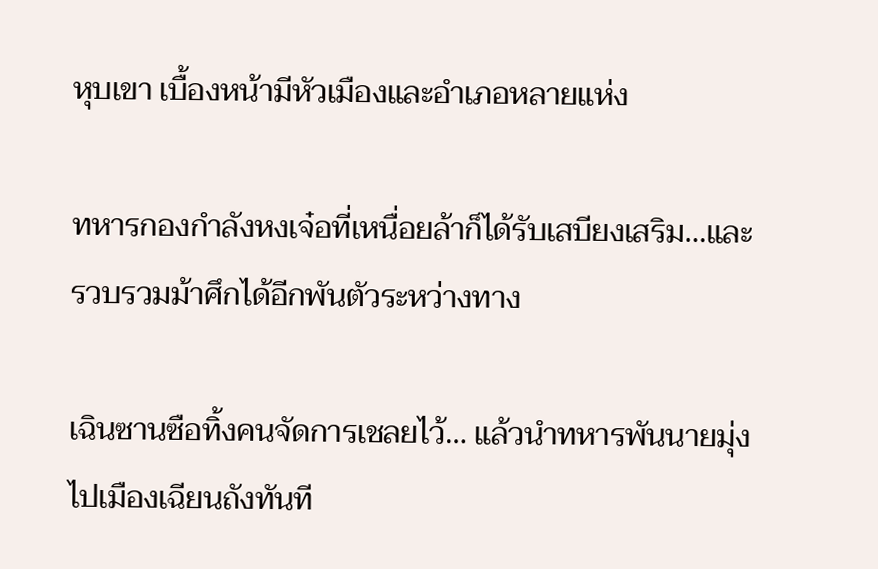หุบเขา เบื้องหน้ามีหัวเมืองและอำเภอหลายแห่ง

ทหารกองกำลังหงเจ๋อที่เหนื่อยล้าก็ได้รับเสบียงเสริม…และรวบรวมม้าศึกได้อีกพันตัวระหว่างทาง

เฉินซานซือทิ้งคนจัดการเชลยไว้… แล้วนำทหารพันนายมุ่งไปเมืองเฉียนถังทันที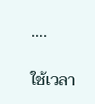….

ใช้เวลา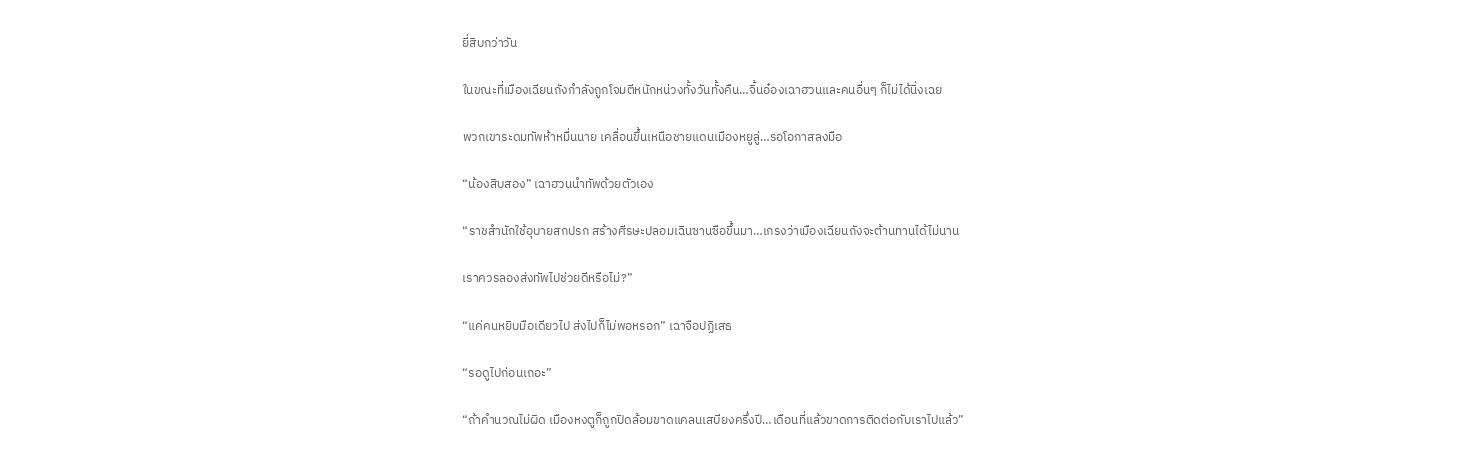ยี่สิบกว่าวัน

ในขณะที่เมืองเฉียนถังกำลังถูกโจมตีหนักหน่วงทั้งวันทั้งคืน…จิ้นอ๋องเฉาฮวนและคนอื่นๆ ก็ไม่ได้นิ่งเฉย

พวกเขาระดมทัพห้าหมื่นนาย เคลื่อนขึ้นเหนือชายแดนเมืองหยูลู่…รอโอกาสลงมือ

“น้องสิบสอง” เฉาฮวนนำทัพด้วยตัวเอง

“ราชสำนักใช้อุบายสกปรก สร้างศีรษะปลอมเฉินซานซือขึ้นมา…เกรงว่าเมืองเฉียนถังจะต้านทานได้ไม่นาน

เราควรลองส่งทัพไปช่วยดีหรือไม่?”

“แค่คนหยิบมือเดียวไป ส่งไปก็ไม่พอหรอก” เฉาจือปฏิเสธ

“รอดูไปก่อนเถอะ”

“ถ้าคำนวณไม่ผิด เมืองหงตูก็ถูกปิดล้อมขาดแคลนเสบียงครึ่งปี…เดือนที่แล้วขาดการติดต่อกับเราไปแล้ว”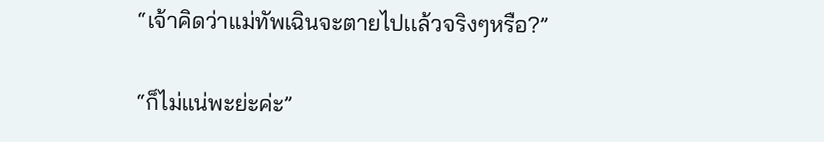“เจ้าคิดว่าแม่ทัพเฉินจะตายไปเเล้วจริงๆหรือ?”

“ก็ไม่แน่พะย่ะค่ะ”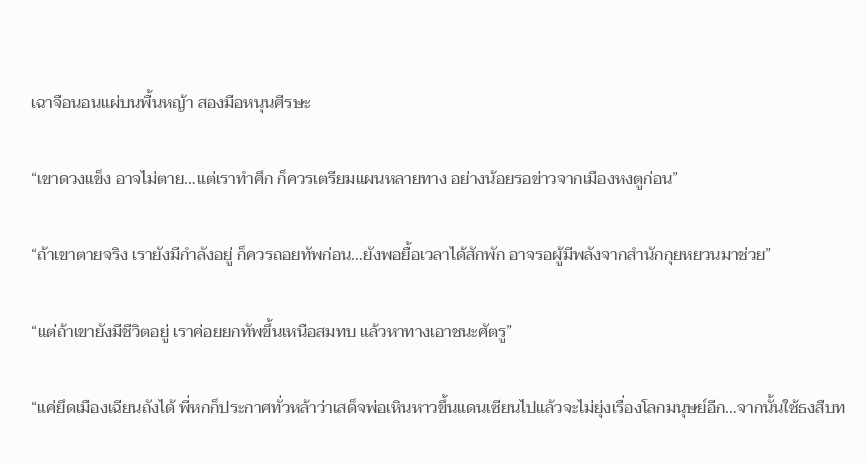เฉาจือนอนแผ่บนพื้นหญ้า สองมือหนุนศีรษะ

“เขาดวงแข็ง อาจไม่ตาย…แต่เราทำศึก ก็ควรเตรียมแผนหลายทาง อย่างน้อยรอข่าวจากเมืองหงตูก่อน”

“ถ้าเขาตายจริง เรายังมีกำลังอยู่ ก็ควรถอยทัพก่อน…ยังพอยื้อเวลาได้สักพัก อาจรอผู้มีพลังจากสำนักกุยหยวนมาช่วย”

“แต่ถ้าเขายังมีชีวิตอยู่ เราค่อยยกทัพขึ้นเหนือสมทบ แล้วหาทางเอาชนะศัตรู”

“แค่ยึดเมืองเฉียนถังได้ พี่หกก็ประกาศทั่วหล้าว่าเสด็จพ่อเหินหาวขึ้นแดนเซียนไปแล้วจะไม่ยุ่งเรื่องโลกมนุษย์อีก…จากนั้นใช้ธงสืบท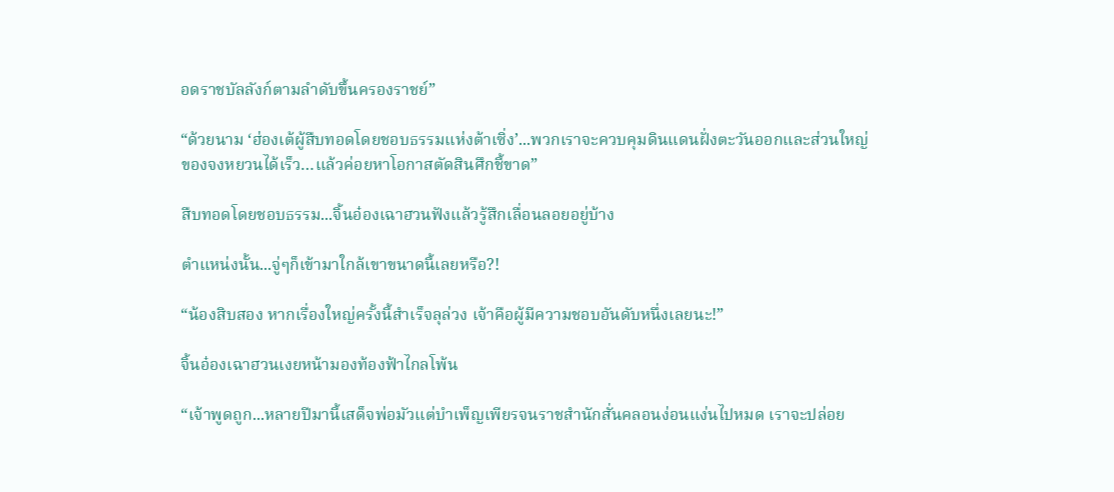อดราชบัลลังก์ตามลำดับขึ้นครองราชย์”

“ด้วยนาม ‘ฮ่องเต้ผู้สืบทอดโดยชอบธรรมแห่งต้าเซิ่ง’...พวกเราจะควบคุมดินแดนฝั่งตะวันออกและส่วนใหญ่ของจงหยวนได้เร็ว…แล้วค่อยหาโอกาสตัดสินศึกชี้ขาด”

สืบทอดโดยชอบธรรม...จิ้นอ๋องเฉาฮวนฟังแล้วรู้สึกเลื่อนลอยอยู่บ้าง

ตำแหน่งนั้น...จู่ๆก็เข้ามาใกล้เขาขนาดนี้เลยหรือ?!

“น้องสิบสอง หากเรื่องใหญ่ครั้งนี้สำเร็จลุล่วง เจ้าคือผู้มีความชอบอันดับหนึ่งเลยนะ!”

จิ้นอ๋องเฉาฮวนเงยหน้ามองท้องฟ้าไกลโพ้น

“เจ้าพูดถูก...หลายปีมานี้เสด็จพ่อมัวแต่บำเพ็ญเพียรจนราชสำนักสั่นคลอนง่อนแง่นไปหมด เราจะปล่อย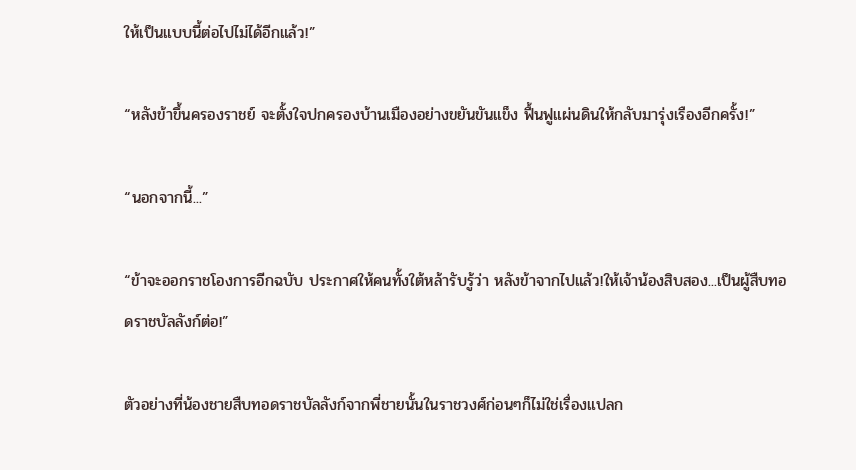ให้เป็นแบบนี้ต่อไปไม่ได้อีกแล้ว!”

“หลังข้าขึ้นครองราชย์ จะตั้งใจปกครองบ้านเมืองอย่างขยันขันแข็ง ฟื้นฟูแผ่นดินให้กลับมารุ่งเรืองอีกครั้ง!”

“นอกจากนี้...”

“ข้าจะออกราชโองการอีกฉบับ ประกาศให้คนทั้งใต้หล้ารับรู้ว่า หลังข้าจากไปแล้ว!ให้เจ้าน้องสิบสอง...เป็นผู้สืบทอดราชบัลลังก์ต่อ!”

ตัวอย่างที่น้องชายสืบทอดราชบัลลังก์จากพี่ชายนั้นในราชวงศ์ก่อนๆก็ไม่ใช่เรื่องแปลก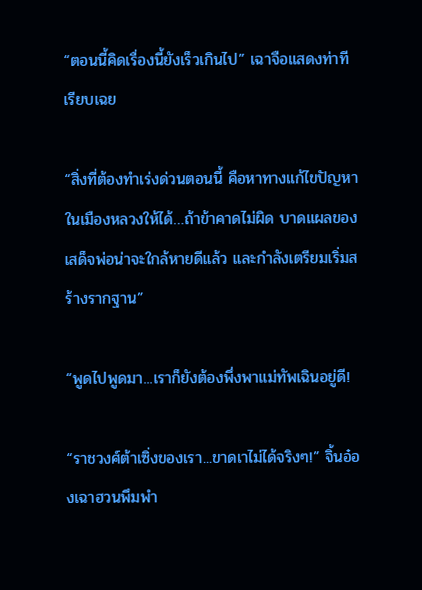“ตอนนี้คิดเรื่องนี้ยังเร็วเกินไป” เฉาจือแสดงท่าทีเรียบเฉย

“สิ่งที่ต้องทำเร่งด่วนตอนนี้ คือหาทางแก้ไขปัญหาในเมืองหลวงให้ได้…ถ้าข้าคาดไม่ผิด บาดแผลของเสด็จพ่อน่าจะใกล้หายดีแล้ว และกำลังเตรียมเริ่มสร้างรากฐาน”

“พูดไปพูดมา...เราก็ยังต้องพึ่งพาแม่ทัพเฉินอยู่ดี!

“ราชวงศ์ต้าเซิ่งของเรา...ขาดเาไม่ได้จริงๆ!” จิ้นอ๋องเฉาฮวนพึมพำ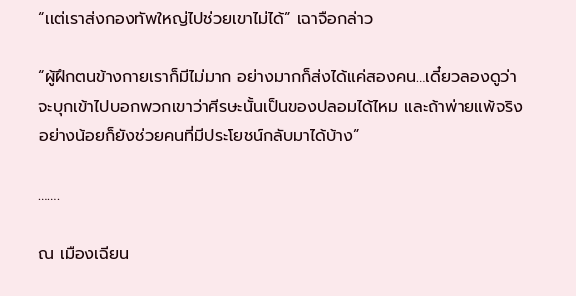“เเต่เราส่งกองทัพใหญ่ไปช่วยเขาไม่ได้” เฉาจือกล่าว

“ผู้ฝึกตนข้างกายเราก็มีไม่มาก อย่างมากก็ส่งได้แค่สองคน…เดี๋ยวลองดูว่าจะบุกเข้าไปบอกพวกเขาว่าศีรษะนั้นเป็นของปลอมได้ไหม เเละถ้าพ่ายแพ้จริง อย่างน้อยก็ยังช่วยคนที่มีประโยชน์กลับมาได้บ้าง”

…….

ณ เมืองเฉียน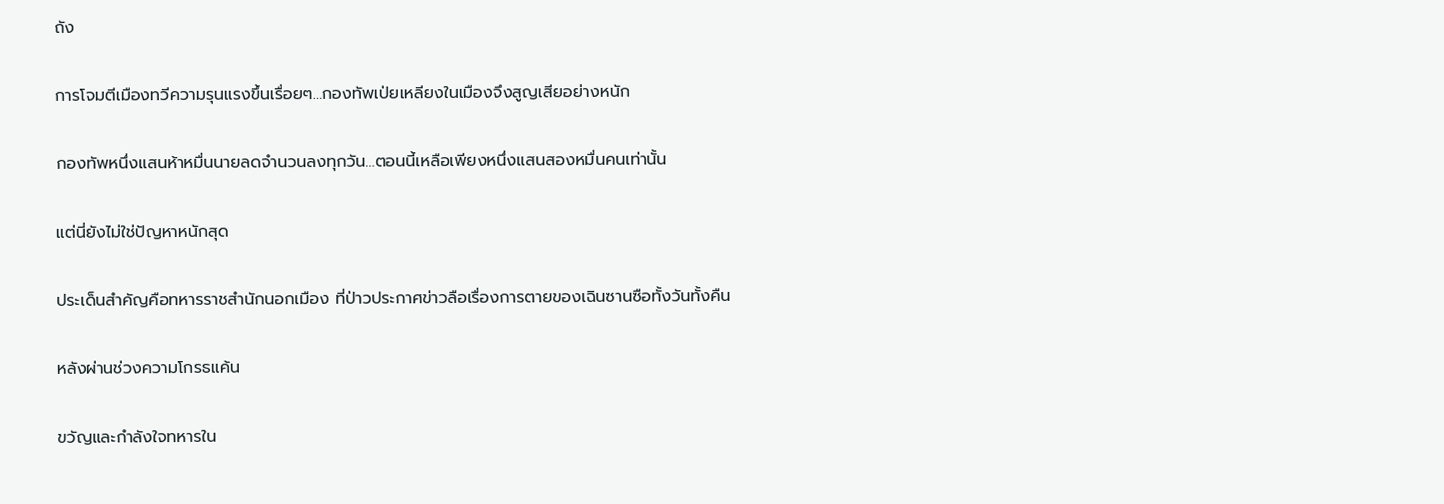ถัง

การโจมตีเมืองทวีความรุนแรงขึ้นเรื่อยๆ…กองทัพเป่ยเหลียงในเมืองจึงสูญเสียอย่างหนัก

กองทัพหนึ่งแสนห้าหมื่นนายลดจำนวนลงทุกวัน…ตอนนี้เหลือเพียงหนึ่งแสนสองหมื่นคนเท่านั้น

แต่นี่ยังไม่ใช่ปัญหาหนักสุด

ประเด็นสำคัญคือทหารราชสำนักนอกเมือง ที่ป่าวประกาศข่าวลือเรื่องการตายของเฉินซานซือทั้งวันทั้งคืน

หลังผ่านช่วงความโกรธแค้น

ขวัญและกำลังใจทหารใน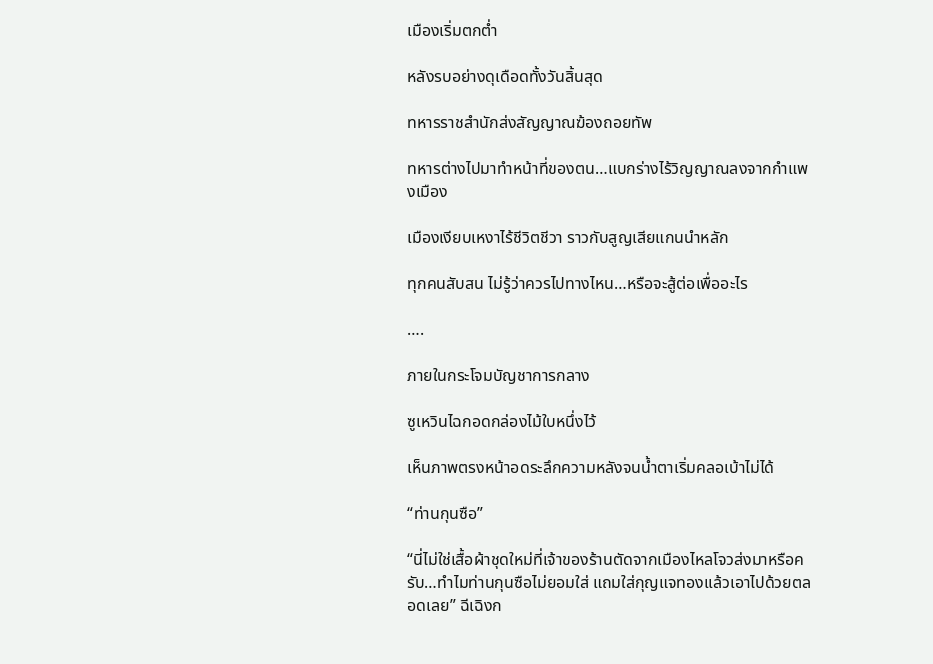เมืองเริ่มตกต่ำ

หลังรบอย่างดุเดือดทั้งวันสิ้นสุด

ทหารราชสำนักส่งสัญญาณฆ้องถอยทัพ

ทหารต่างไปมาทำหน้าที่ของตน…แบกร่างไร้วิญญาณลงจากกำแพงเมือง

เมืองเงียบเหงาไร้ชีวิตชีวา ราวกับสูญเสียแกนนำหลัก

ทุกคนสับสน ไม่รู้ว่าควรไปทางไหน…หรือจะสู้ต่อเพื่ออะไร

….

ภายในกระโจมบัญชาการกลาง

ซูเหวินไฉกอดกล่องไม้ใบหนึ่งไว้

เห็นภาพตรงหน้าอดระลึกความหลังจนน้ำตาเริ่มคลอเบ้าไม่ได้

“ท่านกุนซือ”

“นี่ไม่ใช่เสื้อผ้าชุดใหม่ที่เจ้าของร้านตัดจากเมืองไหลโจวส่งมาหรือครับ…ทำไมท่านกุนซือไม่ยอมใส่ แถมใส่กุญแจทองเเล้วเอาไปด้วยตลอดเลย” ฉีเฉิงก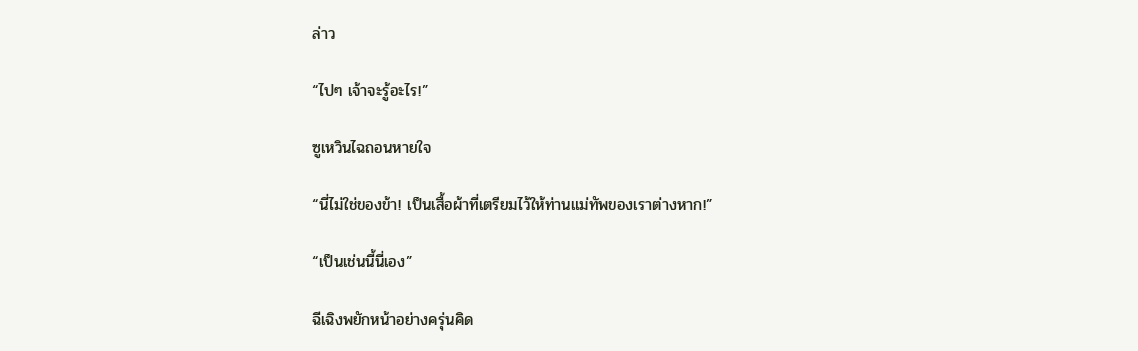ล่าว

“ไปๆ เจ้าจะรู้อะไร!”

ซูเหวินไฉถอนหายใจ

“นี่ไม่ใช่ของข้า! เป็นเสื้อผ้าที่เตรียมไว้ให้ท่านแม่ทัพของเราต่างหาก!”

“เป็นเช่นนี้นี่เอง”

ฉีเฉิงพยักหน้าอย่างครุ่นคิด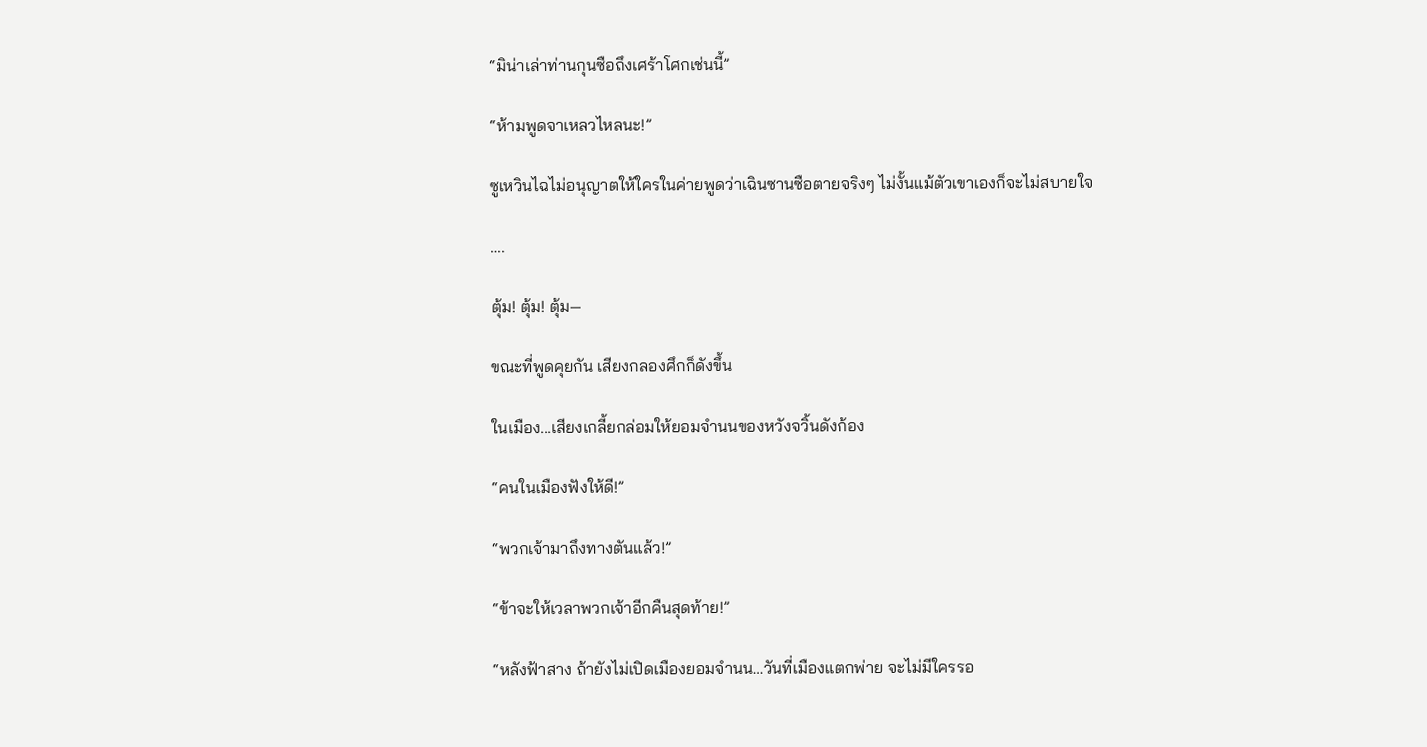“มิน่าเล่าท่านกุนซือถึงเศร้าโศกเช่นนี้”

“ห้ามพูดจาเหลวไหลนะ!”

ซูเหวินไฉไม่อนุญาตให้ใครในค่ายพูดว่าเฉินซานซือตายจริงๆ ไม่งั้นแม้ตัวเขาเองก็จะไม่สบายใจ

….

ตุ้ม! ตุ้ม! ตุ้ม—

ขณะที่พูดคุยกัน เสียงกลองศึกก็ดังขึ้น

ในเมือง...เสียงเกลี้ยกล่อมให้ยอมจำนนของหวังจวิ้นดังก้อง

“คนในเมืองฟังให้ดี!”

“พวกเจ้ามาถึงทางตันแล้ว!”

“ข้าจะให้เวลาพวกเจ้าอีกคืนสุดท้าย!”

“หลังฟ้าสาง ถ้ายังไม่เปิดเมืองยอมจำนน…วันที่เมืองแตกพ่าย จะไม่มีใครรอ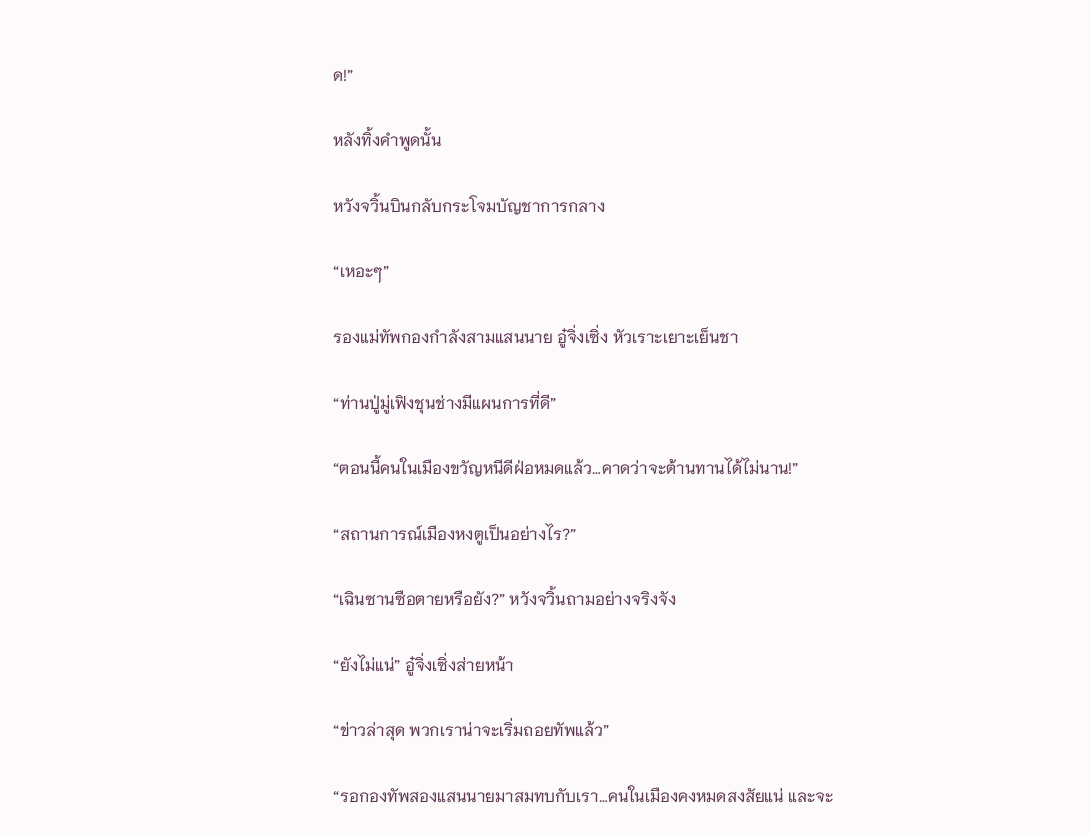ด!”

หลังทิ้งคำพูดนั้น

หวังจวิ้นบินกลับกระโจมบัญชาการกลาง

“เหอะๆ”

รองแม่ทัพกองกำลังสามแสนนาย อู๋จิ่งเซิ่ง หัวเราะเยาะเย็นชา

“ท่านปู่มู่เฟิงชุนช่างมีแผนการที่ดี”

“ตอนนี้คนในเมืองขวัญหนีดีฝ่อหมดแล้ว…คาดว่าจะต้านทานได้ไม่นาน!”

“สถานการณ์เมืองหงตูเป็นอย่างไร?”

“เฉินซานซือตายหรือยัง?” หวังจวิ้นถามอย่างจริงจัง

“ยังไม่แน่” อู๋จิ่งเซิ่งส่ายหน้า

“ข่าวล่าสุด พวกเราน่าจะเริ่มถอยทัพแล้ว”

“รอกองทัพสองแสนนายมาสมทบกับเรา…คนในเมืองคงหมดสงสัยแน่ และจะ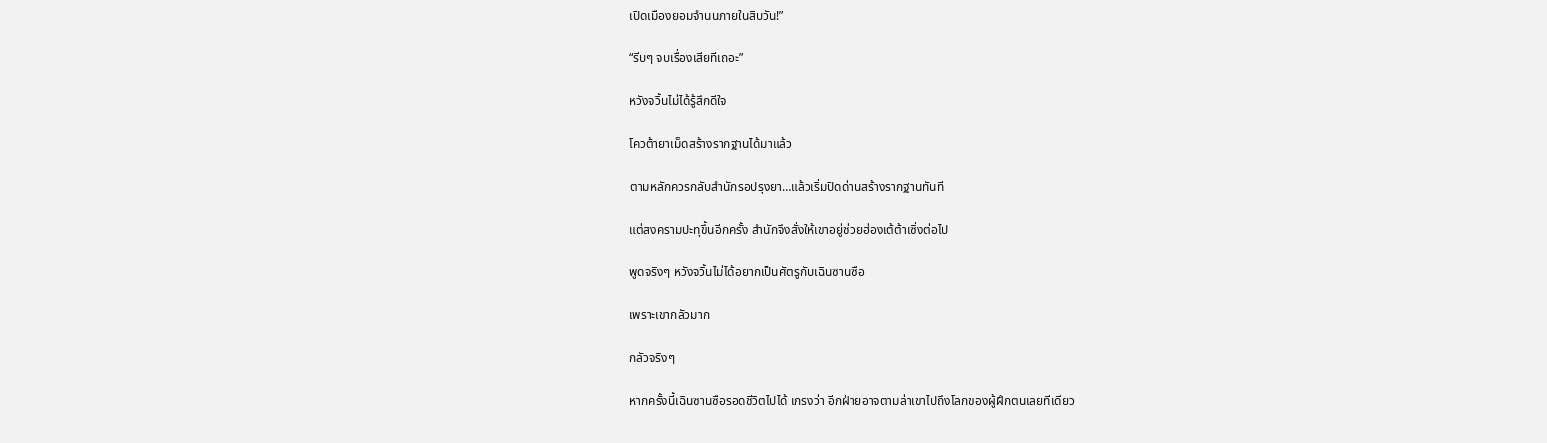เปิดเมืองยอมจำนนภายในสิบวัน!”

“รีบๆ จบเรื่องเสียทีเถอะ”

หวังจวิ้นไม่ได้รู้สึกดีใจ

โควต้ายาเม็ดสร้างรากฐานได้มาแล้ว

ตามหลักควรกลับสำนักรอปรุงยา…แล้วเริ่มปิดด่านสร้างรากฐานทันที

แต่สงครามปะทุขึ้นอีกครั้ง สำนักจึงสั่งให้เขาอยู่ช่วยฮ่องเต้ต้าเซิ่งต่อไป

พูดจริงๆ หวังจวิ้นไม่ได้อยากเป็นศัตรูกับเฉินซานซือ

เพราะเขากลัวมาก

กลัวจริงๆ

หากครั้งนี้เฉินซานซือรอดชีวิตไปได้ เกรงว่า อีกฝ่ายอาจตามล่าเขาไปถึงโลกของผู้ฝึกตนเลยทีเดียว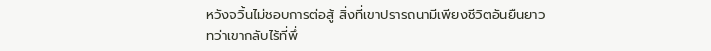หวังจวิ้นไม่ชอบการต่อสู้ สิ่งที่เขาปรารถนามีเพียงชีวิตอันยืนยาว ทว่าเขากลับไร้ที่พึ่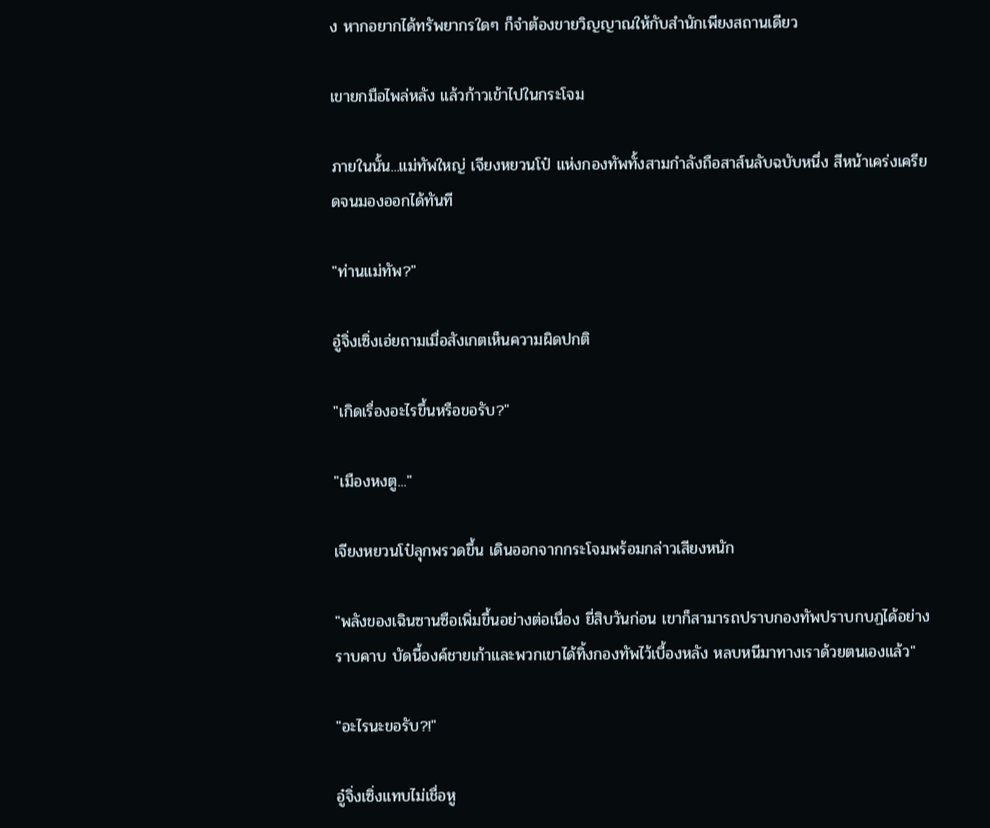ง หากอยากได้ทรัพยากรใดๆ ก็จำต้องขายวิญญาณให้กับสำนักเพียงสถานเดียว

เขายกมือไพล่หลัง แล้วก้าวเข้าไปในกระโจม

ภายในนั้น...แม่ทัพใหญ่ เจียงหยวนโป๋ แห่งกองทัพทั้งสามกำลังถือสาส์นลับฉบับหนึ่ง สีหน้าเคร่งเครียดจนมองออกได้ทันที

"ท่านแม่ทัพ?"

อู๋จิ่งเซิ่งเอ่ยถามเมื่อสังเกตเห็นความผิดปกติ

"เกิดเรื่องอะไรขึ้นหรือขอรับ?"

"เมืองหงตู..."

เจียงหยวนโป๋ลุกพรวดขึ้น เดินออกจากกระโจมพร้อมกล่าวเสียงหนัก

"พลังของเฉินซานซือเพิ่มขึ้นอย่างต่อเนื่อง ยี่สิบวันก่อน เขาก็สามารถปราบกองทัพปราบกบฏได้อย่างราบคาบ บัดนี้องค์ชายเก้าและพวกเขาได้ทิ้งกองทัพไว้เบื้องหลัง หลบหนีมาทางเราด้วยตนเองแล้ว"

"อะไรนะขอรับ?!"

อู๋จิ่งเซิ่งแทบไม่เชื่อหู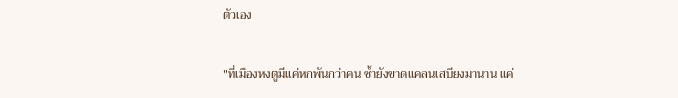ตัวเอง

"ที่เมืองหงตูมีแค่หกพันกว่าคน ซ้ำยังขาดแคลนเสบียงมานาน แค่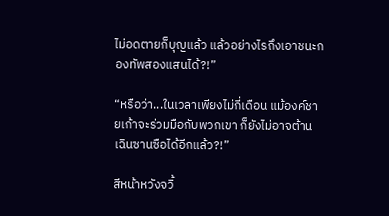ไม่อดตายก็บุญแล้ว แล้วอย่างไรถึงเอาชนะกองทัพสองแสนได้?!”

“หรือว่า...ในเวลาเพียงไม่กี่เดือน แม้องค์ชายเก้าจะร่วมมือกับพวกเขา ก็ยังไม่อาจต้านเฉินซานซือได้อีกแล้ว?!”

สีหน้าหวังจวิ้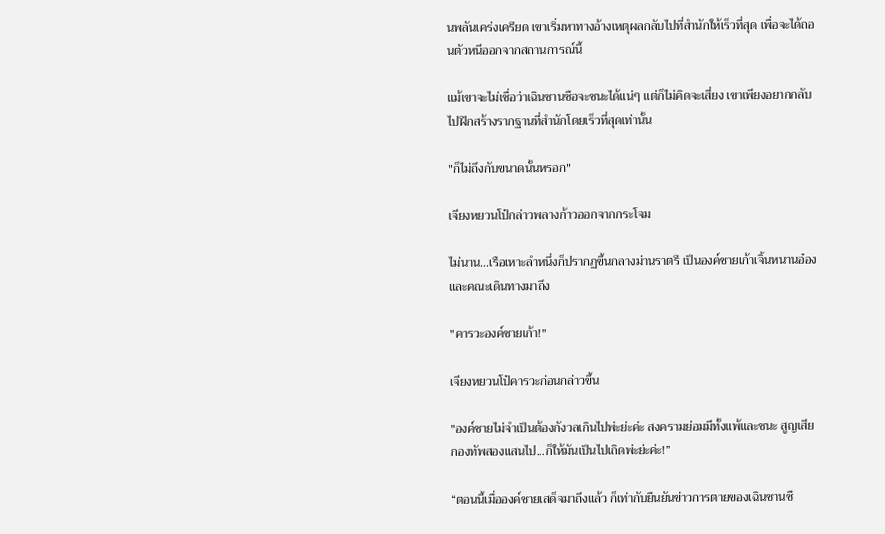นพลันเคร่งเครียด เขาเริ่มหาทางอ้างเหตุผลกลับไปที่สำนักให้เร็วที่สุด เพื่อจะได้ถอนตัวหนีออกจากสถานการณ์นี้

แม้เขาจะไม่เชื่อว่าเฉินซานซือจะชนะได้แน่ๆ แต่ก็ไม่คิดจะเสี่ยง เขาเพียงอยากกลับไปฝึกสร้างรากฐานที่สำนักโดยเร็วที่สุดเท่านั้น

"ก็ไม่ถึงกับขนาดนั้นหรอก"

เจียงหยวนโป๋กล่าวพลางก้าวออกจากกระโจม

ไม่นาน...เรือเหาะลำหนึ่งก็ปรากฏขึ้นกลางม่านราตรี เป็นองค์ชายเก้าเจิ้นหนานอ๋องและคณะเดินทางมาถึง

"คารวะองค์ชายเก้า!"

เจียงหยวนโป๋คารวะก่อนกล่าวขึ้น

"องค์ชายไม่จำเป็นต้องกังวลเกินไปพ่ะย่ะค่ะ สงครามย่อมมีทั้งแพ้และชนะ สูญเสียกองทัพสองแสนไป...ก็ให้มันเป็นไปเถิดพ่ะย่ะค่ะ!”

“ตอนนี้เมื่อองค์ชายเสด็จมาถึงแล้ว ก็เท่ากับยืนยันข่าวการตายของเฉินซานซื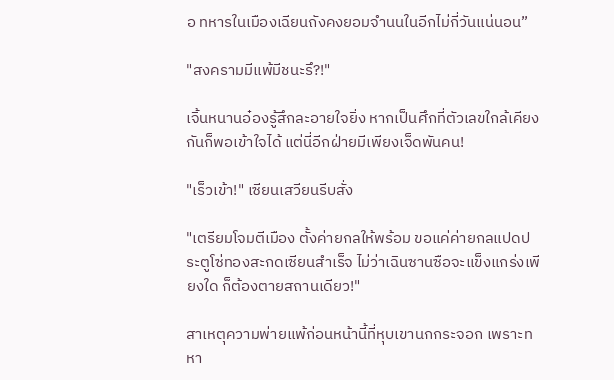อ ทหารในเมืองเฉียนถังคงยอมจำนนในอีกไม่กี่วันแน่นอน”

"สงครามมีแพ้มีชนะรึ?!"

เจิ้นหนานอ๋องรู้สึกละอายใจยิ่ง หากเป็นศึกที่ตัวเลขใกล้เคียงกันก็พอเข้าใจได้ แต่นี่อีกฝ่ายมีเพียงเจ็ดพันคน!

"เร็วเข้า!" เซียนเสวียนรีบสั่ง

"เตรียมโจมตีเมือง ตั้งค่ายกลให้พร้อม ขอแค่ค่ายกลแปดประตูโซ่ทองสะกดเซียนสำเร็จ ไม่ว่าเฉินซานซือจะแข็งแกร่งเพียงใด ก็ต้องตายสถานเดียว!"

สาเหตุความพ่ายแพ้ก่อนหน้านี้ที่หุบเขานกกระจอก เพราะทหา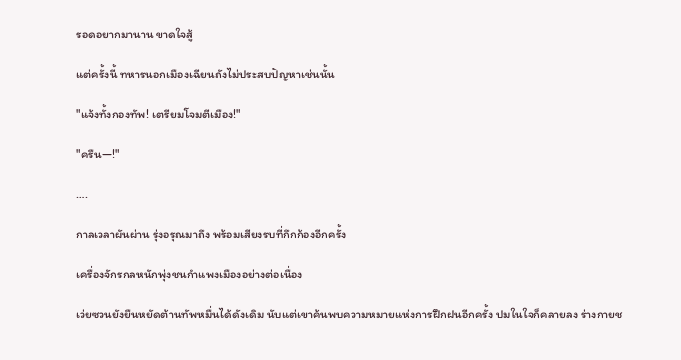รอดอยากมานาน ขาดใจสู้

แต่ครั้งนี้ ทหารนอกเมืองเฉียนถังไม่ประสบปัญหาเช่นนั้น

"แจ้งทั้งกองทัพ! เตรียมโจมตีเมือง!"

"ครืน—!"

….

กาลเวลาผันผ่าน รุ่งอรุณมาถึง พร้อมเสียงรบที่กึกก้องอีกครั้ง

เครื่องจักรกลหนักพุ่งชนกำแพงเมืองอย่างต่อเนื่อง

เว่ยซวนยังยืนหยัดต้านทัพหมื่นได้ดังเดิม นับแต่เขาค้นพบความหมายแห่งการฝึกฝนอีกครั้ง ปมในใจก็คลายลง ร่างกายช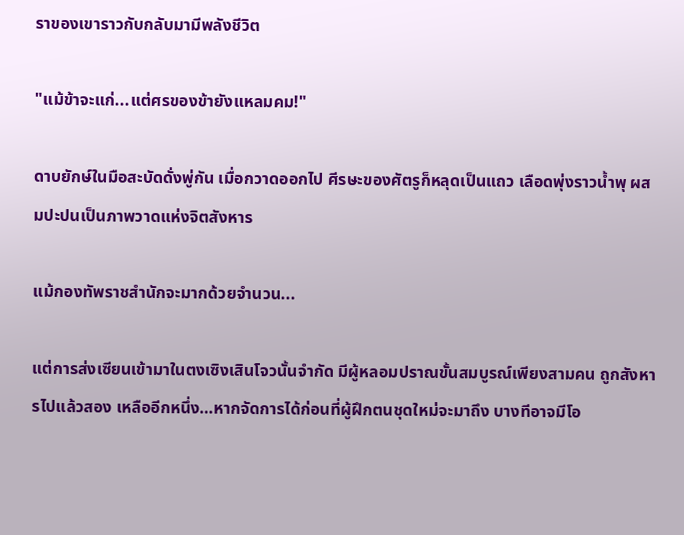ราของเขาราวกับกลับมามีพลังชีวิต

"แม้ข้าจะแก่...แต่ศรของข้ายังแหลมคม!"

ดาบยักษ์ในมือสะบัดดั่งพู่กัน เมื่อกวาดออกไป ศีรษะของศัตรูก็หลุดเป็นแถว เลือดพุ่งราวน้ำพุ ผสมปะปนเป็นภาพวาดแห่งจิตสังหาร

แม้กองทัพราชสำนักจะมากด้วยจำนวน...

แต่การส่งเซียนเข้ามาในตงเซิงเสินโจวนั้นจำกัด มีผู้หลอมปราณขั้นสมบูรณ์เพียงสามคน ถูกสังหารไปแล้วสอง เหลืออีกหนึ่ง…หากจัดการได้ก่อนที่ผู้ฝึกตนชุดใหม่จะมาถึง บางทีอาจมีโอ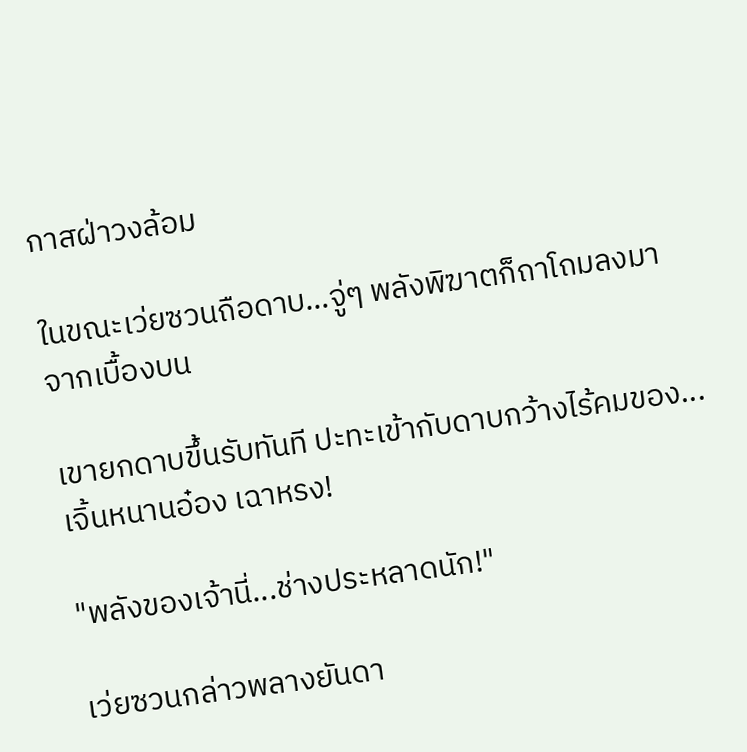กาสฝ่าวงล้อม

ในขณะเว่ยซวนถือดาบ…จู่ๆ พลังพิฆาตก็ถาโถมลงมาจากเบื้องบน

เขายกดาบขึ้นรับทันที ปะทะเข้ากับดาบกว้างไร้คมของ...เจิ้นหนานอ๋อง เฉาหรง!

"พลังของเจ้านี่...ช่างประหลาดนัก!"

เว่ยซวนกล่าวพลางยันดา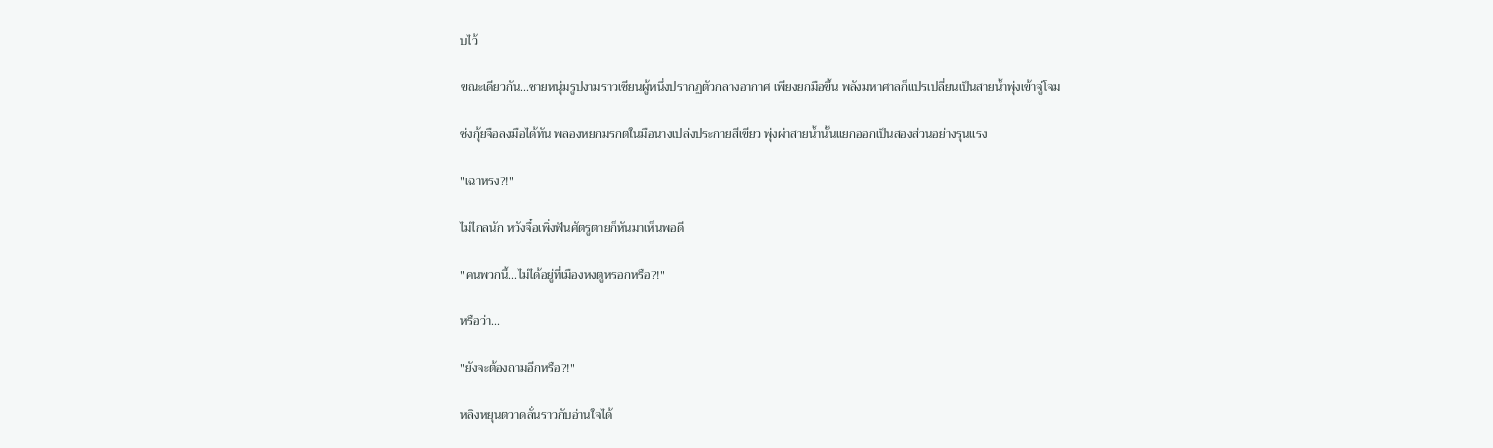บไว้

ขณะเดียวกัน...ชายหนุ่มรูปงามราวเซียนผู้หนึ่งปรากฏตัวกลางอากาศ เพียงยกมือขึ้น พลังมหาศาลก็แปรเปลี่ยนเป็นสายน้ำพุ่งเข้าจู่โจม

ซ่งกุ้ยจือลงมือได้ทัน พลองหยกมรกตในมือนางเปล่งประกายสีเขียว พุ่งผ่าสายน้ำนั้นแยกออกเป็นสองส่วนอย่างรุนแรง

"เฉาหรง?!"

ไม่ไกลนัก หวังจื๋อเพิ่งฟันศัตรูตายก็หันมาเห็นพอดี

"คนพวกนี้...ไม่ได้อยู่ที่เมืองหงตูหรอกหรือ?!"

หรือว่า...

"ยังจะต้องถามอีกหรือ?!"

หลิงหยุนตวาดลั่นราวกับอ่านใจได้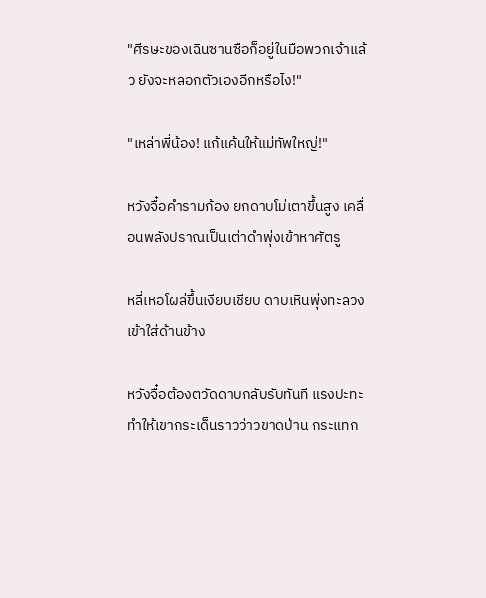"ศีรษะของเฉินซานซือก็อยู่ในมือพวกเจ้าแล้ว ยังจะหลอกตัวเองอีกหรือไง!"

"เหล่าพี่น้อง! แก้แค้นให้แม่ทัพใหญ่!"

หวังจื๋อคำรามก้อง ยกดาบโม่เตาขึ้นสูง เคลื่อนพลังปราณเป็นเต่าดำพุ่งเข้าหาศัตรู

หลี่เหอโผล่ขึ้นเงียบเชียบ ดาบเหินพุ่งทะลวงเข้าใส่ด้านข้าง

หวังจื๋อต้องตวัดดาบกลับรับทันที แรงปะทะทำให้เขากระเด็นราวว่าวขาดป่าน กระแทก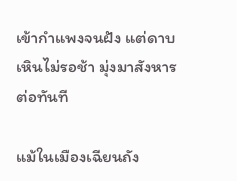เข้ากำแพงจนฝัง แต่ดาบเหินไม่รอช้า มุ่งมาสังหารต่อทันที

แม้ในเมืองเฉียนถัง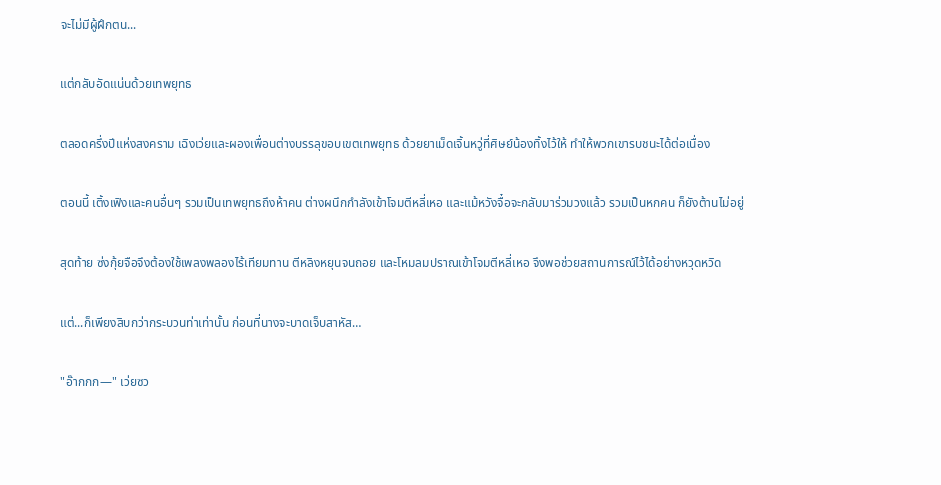จะไม่มีผู้ฝึกตน...

แต่กลับอัดแน่นด้วยเทพยุทธ

ตลอดครึ่งปีแห่งสงคราม เฉิงเว่ยและผองเพื่อนต่างบรรลุขอบเขตเทพยุทธ ด้วยยาเม็ดเจิ้นหวู่ที่ศิษย์น้องทิ้งไว้ให้ ทำให้พวกเขารบชนะได้ต่อเนื่อง

ตอนนี้ เติ้งเฟิงและคนอื่นๆ รวมเป็นเทพยุทธถึงห้าคน ต่างผนึกกำลังเข้าโจมตีหลี่เหอ และแม้หวังจื๋อจะกลับมาร่วมวงแล้ว รวมเป็นหกคน ก็ยังต้านไม่อยู่

สุดท้าย ซ่งกุ้ยจือจึงต้องใช้เพลงพลองไร้เทียมทาน ตีหลิงหยุนจนถอย และโหมลมปราณเข้าโจมตีหลี่เหอ จึงพอช่วยสถานการณ์ไว้ได้อย่างหวุดหวิด

แต่...ก็เพียงสิบกว่ากระบวนท่าเท่านั้น ก่อนที่นางจะบาดเจ็บสาหัส…

"อ๊ากกก—" เว่ยซว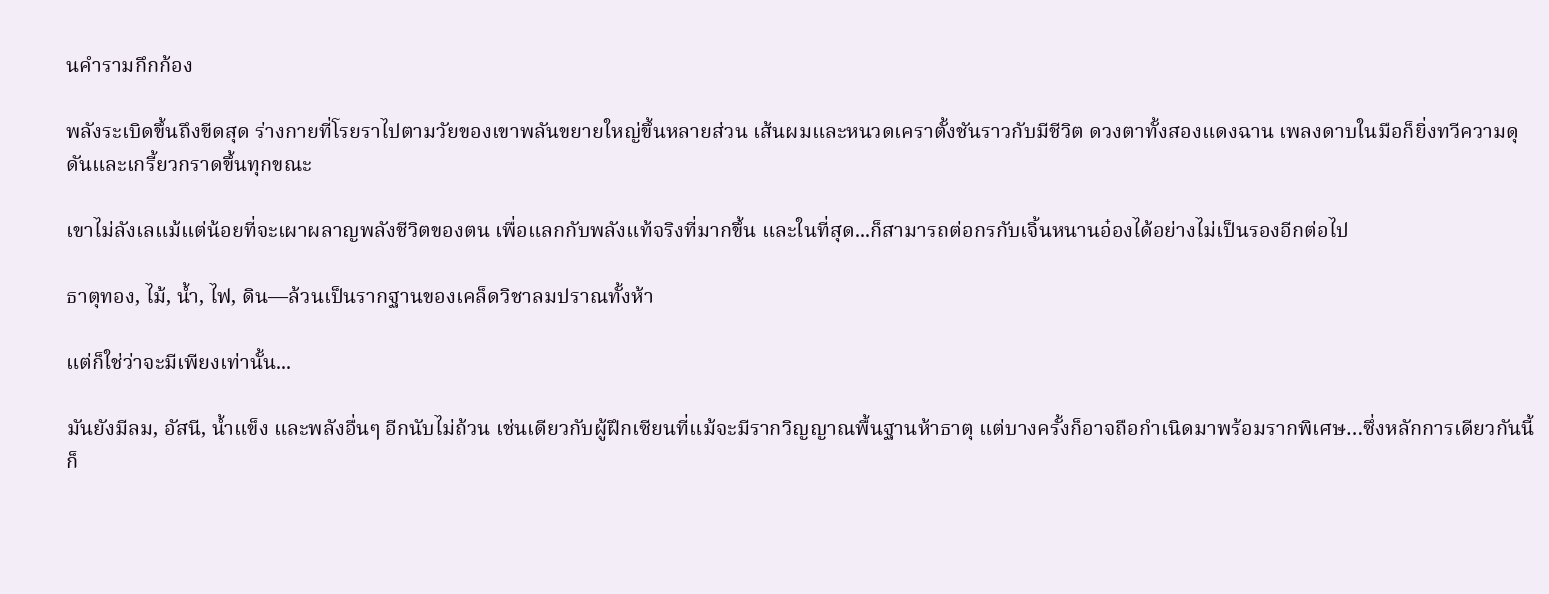นคำรามกึกก้อง

พลังระเบิดขึ้นถึงขีดสุด ร่างกายที่โรยราไปตามวัยของเขาพลันขยายใหญ่ขึ้นหลายส่วน เส้นผมและหนวดเคราตั้งชันราวกับมีชีวิต ดวงตาทั้งสองแดงฉาน เพลงดาบในมือก็ยิ่งทวีความดุดันและเกรี้ยวกราดขึ้นทุกขณะ

เขาไม่ลังเลแม้แต่น้อยที่จะเผาผลาญพลังชีวิตของตน เพื่อแลกกับพลังแท้จริงที่มากขึ้น และในที่สุด...ก็สามารถต่อกรกับเจิ้นหนานอ๋องได้อย่างไม่เป็นรองอีกต่อไป

ธาตุทอง, ไม้, น้ำ, ไฟ, ดิน—ล้วนเป็นรากฐานของเคล็ดวิชาลมปราณทั้งห้า

แต่ก็ใช่ว่าจะมีเพียงเท่านั้น...

มันยังมีลม, อัสนี, น้ำแข็ง และพลังอื่นๆ อีกนับไม่ถ้วน เช่นเดียวกับผู้ฝึกเซียนที่แม้จะมีรากวิญญาณพื้นฐานห้าธาตุ แต่บางครั้งก็อาจถือกำเนิดมาพร้อมรากพิเศษ…ซึ่งหลักการเดียวกันนี้ก็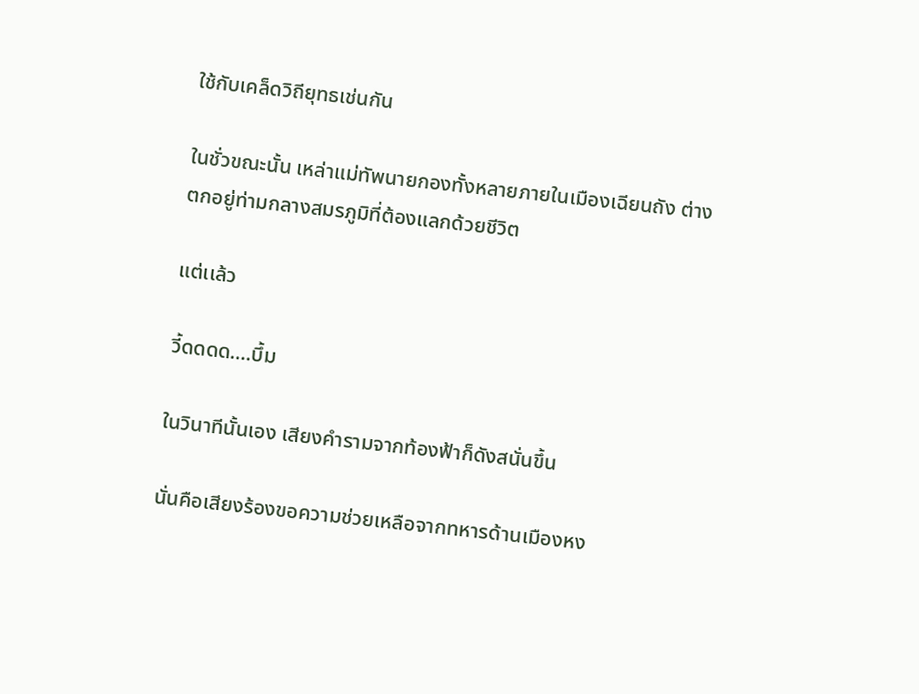ใช้กับเคล็ดวิถียุทธเช่นกัน

ในชั่วขณะนั้น เหล่าแม่ทัพนายกองทั้งหลายภายในเมืองเฉียนถัง ต่างตกอยู่ท่ามกลางสมรภูมิที่ต้องแลกด้วยชีวิต

แต่เเล้ว

วี้ดดดด….บึ้ม

ในวินาทีนั้นเอง เสียงคำรามจากท้องฟ้าก็ดังสนั่นขึ้น

นั่นคือเสียงร้องขอความช่วยเหลือจากทหารด้านเมืองหง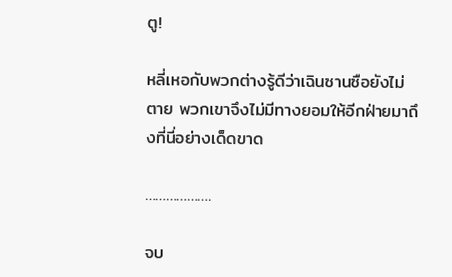ตู!

หลี่เหอกับพวกต่างรู้ดีว่าเฉินซานซือยังไม่ตาย พวกเขาจึงไม่มีทางยอมให้อีกฝ่ายมาถึงที่นี่อย่างเด็ดขาด

……………….

จบ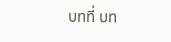บทที่ บท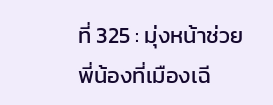ที่ 325 : มุ่งหน้าช่วยพี่น้องที่เมืองเฉี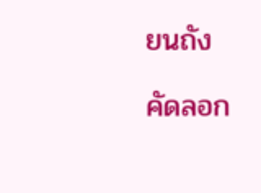ยนถัง

คัดลอก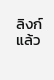ลิงก์แล้ว